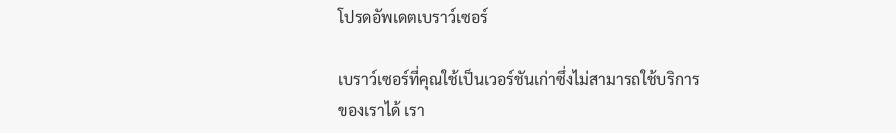โปรดอัพเดตเบราว์เซอร์

เบราว์เซอร์ที่คุณใช้เป็นเวอร์ชันเก่าซึ่งไม่สามารถใช้บริการของเราได้ เรา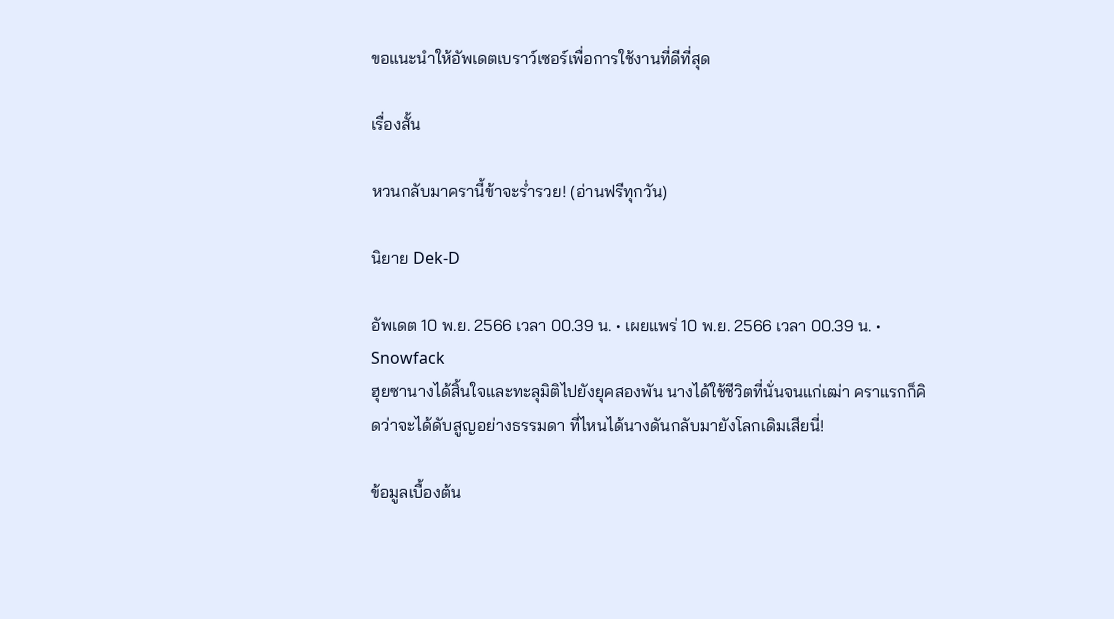ขอแนะนำให้อัพเดตเบราว์เซอร์เพื่อการใช้งานที่ดีที่สุด

เรื่องสั้น

หวนกลับมาครานี้ข้าจะร่ำรวย! (อ่านฟรีทุกวัน)

นิยาย Dek-D

อัพเดต 10 พ.ย. 2566 เวลา 00.39 น. • เผยแพร่ 10 พ.ย. 2566 เวลา 00.39 น. • Snowfack
ฮุยซานางได้สิ้นใจและทะลุมิติไปยังยุคสองพัน นางได้ใช้ชีวิตที่นั่นจนแก่เฒ่า คราแรกก็คิดว่าจะได้ดับสูญอย่างธรรมดา ที่ไหนได้นางดันกลับมายังโลกเดิมเสียนี่!

ข้อมูลเบื้องต้น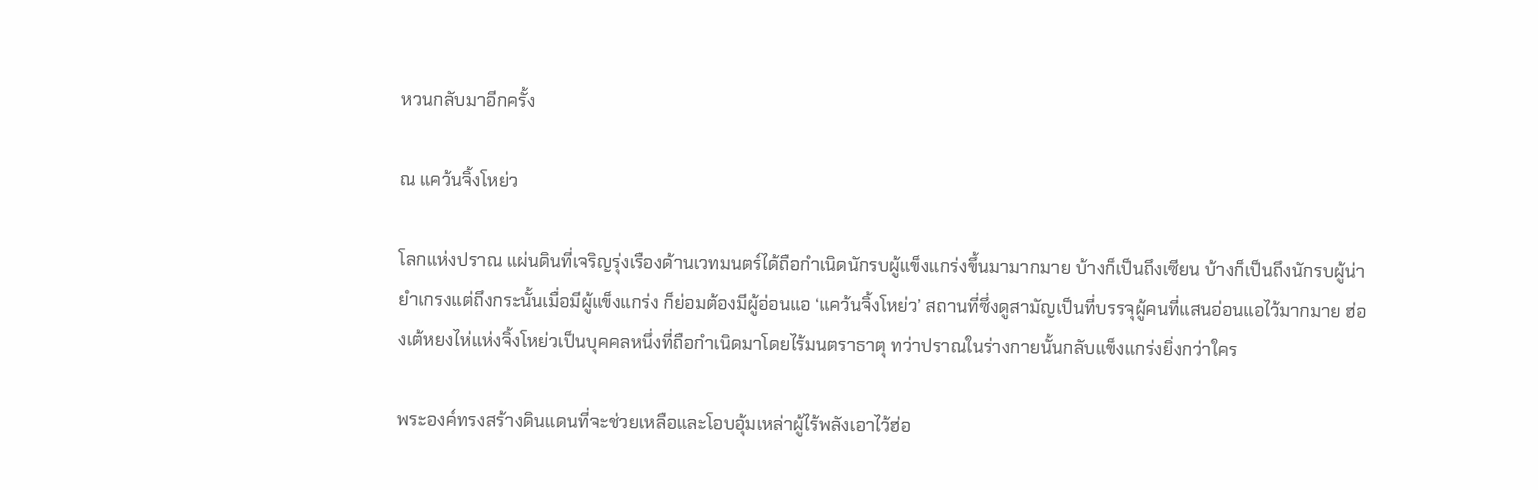หวนกลับมาอีกครั้ง

ณ แคว้นจิ้งโหย่ว

โลกแห่งปราณ แผ่นดินที่เจริญรุ่งเรืองด้านเวทมนตร์ได้ถือกำเนิดนักรบผู้แข็งแกร่งขึ้นมามากมาย บ้างก็เป็นถึงเซียน บ้างก็เป็นถึงนักรบผู้น่ายำเกรงแต่ถึงกระนั้นเมื่อมีผู้แข็งแกร่ง ก็ย่อมต้องมีผู้อ่อนแอ ‘แคว้นจิ้งโหย่ว’ สถานที่ซึ่งดูสามัญเป็นที่บรรจุผู้คนที่แสนอ่อนแอไว้มากมาย ฮ่องเต้หยงไห่แห่งจิ้งโหย่วเป็นบุคคลหนึ่งที่ถือกำเนิดมาโดยไร้มนตราธาตุ ทว่าปราณในร่างกายนั้นกลับแข็งแกร่งยิ่งกว่าใคร

พระองค์ทรงสร้างดินแดนที่จะช่วยเหลือและโอบอุ้มเหล่าผู้ไร้พลังเอาไว้ฮ่อ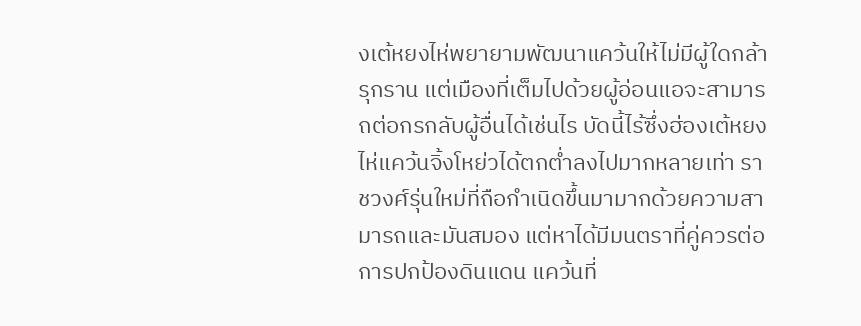งเต้หยงไห่พยายามพัฒนาแคว้นให้ไม่มีผู้ใดกล้ารุกราน แต่เมืองที่เต็มไปด้วยผู้อ่อนแอจะสามารถต่อกรกลับผู้อื่นได้เช่นไร บัดนี้ไร้ซึ่งฮ่องเต้หยงไห่แคว้นจิ้งโหย่วได้ตกต่ำลงไปมากหลายเท่า ราชวงศ์รุ่นใหม่ที่ถือกำเนิดขึ้นมามากด้วยความสามารถและมันสมอง แต่หาได้มีมนตราที่คู่ควรต่อการปกป้องดินแดน แคว้นที่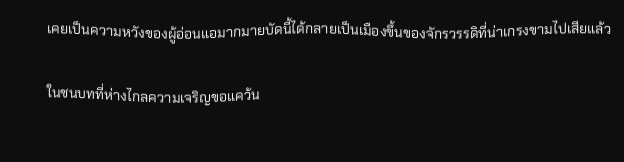เคยเป็นความหวังของผู้อ่อนแอมากมายบัดนี้ได้กลายเป็นเมืองขึ้นของจักรวรรดิที่น่าเกรงขามไปเสียแล้ว

ในชนบทที่ห่างไกลความเจริญขอแคว้น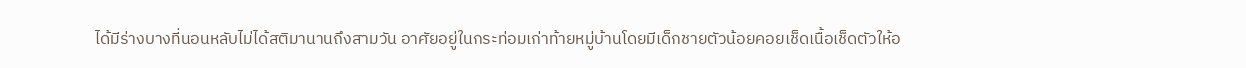ได้มีร่างบางที่นอนหลับไม่ได้สติมานานถึงสามวัน อาศัยอยู่ในกระท่อมเก่าท้ายหมู่บ้านโดยมีเด็กชายตัวน้อยคอยเช็ดเนื้อเช็ดตัวให้อ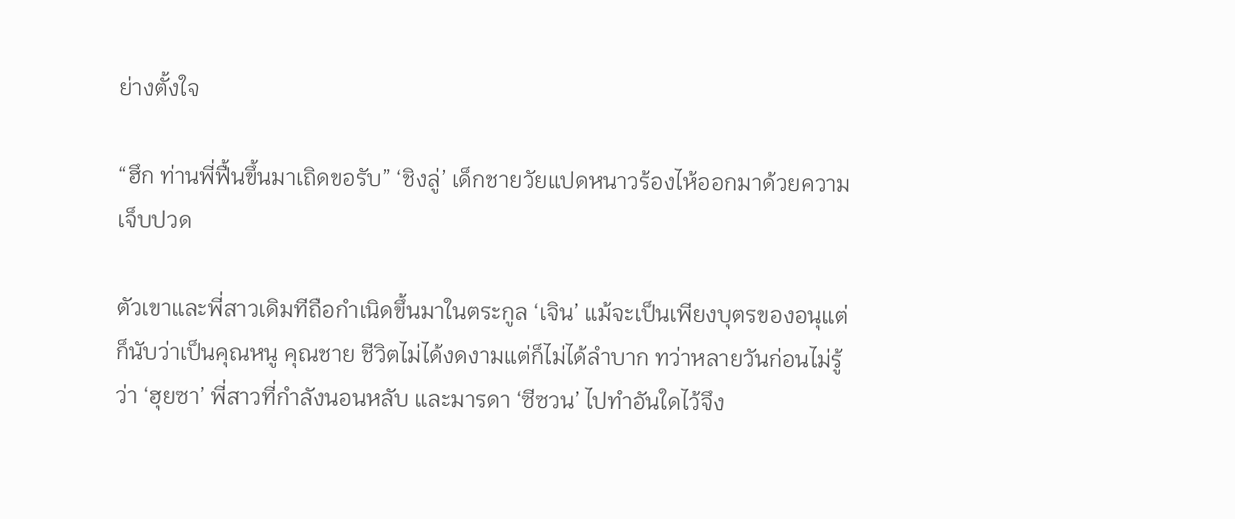ย่างตั้งใจ

“ฮึก ท่านพี่ฟื้นขึ้นมาเถิดขอรับ” ‘ชิงลู่’ เด็กชายวัยแปดหนาวร้องไห้ออกมาด้วยความเจ็บปวด

ตัวเขาและพี่สาวเดิมทีถือกำเนิดขึ้นมาในตระกูล ‘เจิน’ แม้จะเป็นเพียงบุตรของอนุแต่ก็นับว่าเป็นคุณหนู คุณชาย ชีวิตไม่ได้งดงามแต่ก็ไม่ได้ลำบาก ทว่าหลายวันก่อนไม่รู้ว่า ‘ฮุยซา’ พี่สาวที่กำลังนอนหลับ และมารดา ‘ซีซวน’ ไปทำอันใดไว้จึง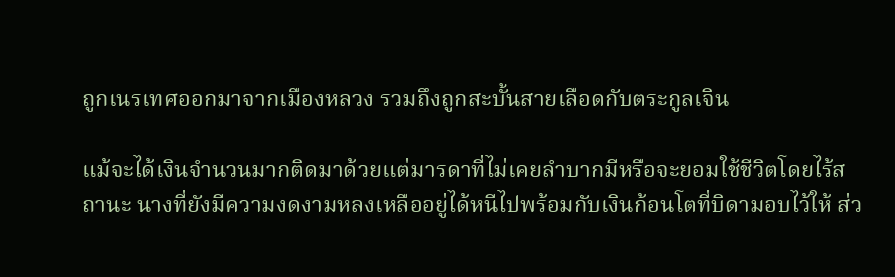ถูกเนรเทศออกมาจากเมืองหลวง รวมถึงถูกสะบั้นสายเลือดกับตระกูลเจิน

แม้จะได้เงินจำนวนมากติดมาด้วยแต่มารดาที่ไม่เคยลำบากมีหรือจะยอมใช้ชีวิตโดยไร้สถานะ นางที่ยังมีความงดงามหลงเหลืออยู่ได้หนีไปพร้อมกับเงินก้อนโตที่บิดามอบไว้ให้ ส่ว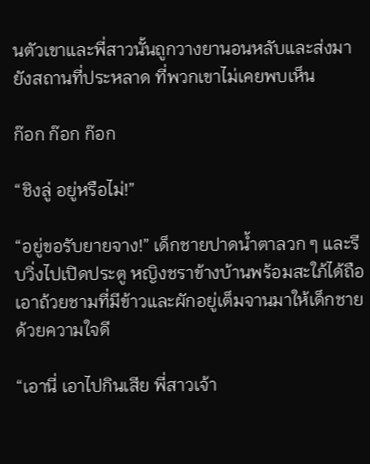นตัวเขาและพี่สาวนั้นถูกวางยานอนหลับและส่งมายังสถานที่ประหลาด ที่พวกเขาไม่เคยพบเห็น

ก๊อก ก๊อก ก๊อก

“ชิงลู่ อยู่หรือไม่!”

“อยู่ขอรับยายจาง!” เด็กชายปาดน้ำตาลวก ๆ และรีบวิ่งไปเปิดประตู หญิงชราข้างบ้านพร้อมสะใภ้ได้ถือเอาถ้วยชามที่มีข้าวและผักอยู่เต็มจานมาให้เด็กชายด้วยความใจดี

“เอานี่ เอาไปกินเสีย พี่สาวเจ้า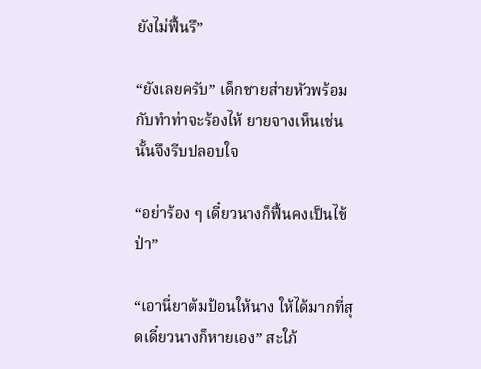ยังไม่ฟื้นรึ”

“ยังเลยครับ” เด็กชายส่ายหัวพร้อมกับทำท่าจะร้องไห้ ยายจางเห็นเช่นนั้นจึงรีบปลอบใจ

“อย่าร้อง ๆ เดี๋ยวนางก็ฟื้นคงเป็นไข้ป่า”

“เอานี่ยาต้มป้อนให้นาง ให้ได้มากที่สุดเดี๋ยวนางก็หายเอง” สะใภ้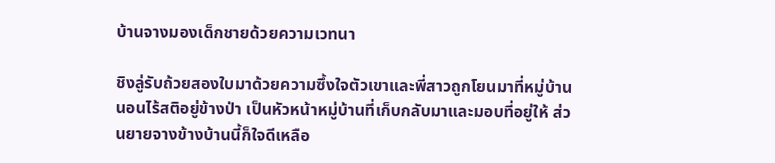บ้านจางมองเด็กชายด้วยความเวทนา

ชิงลู่รับถ้วยสองใบมาด้วยความซึ้งใจตัวเขาและพี่สาวถูกโยนมาที่หมู่บ้านนอนไร้สติอยู่ข้างป่า เป็นหัวหน้าหมู่บ้านที่เก็บกลับมาและมอบที่อยู่ให้ ส่วนยายจางข้างบ้านนี้ก็ใจดีเหลือ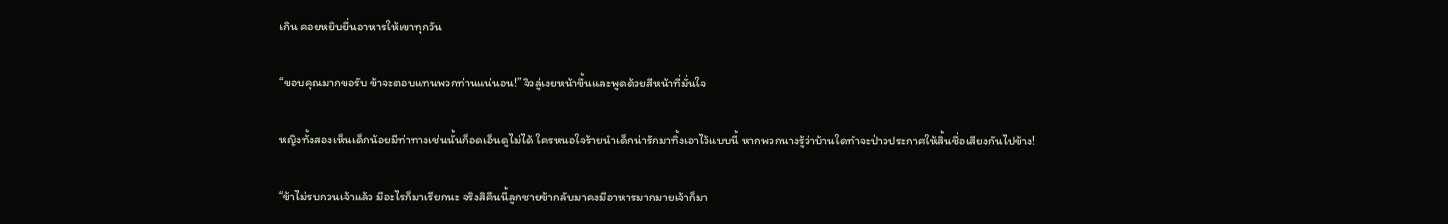เกิน คอยหยิบยื่นอาหารให้เขาทุกวัน

“ขอบคุณมากขอรับ ข้าจะตอบแทนพวกท่านแน่นอน!” จิวลู่เงยหน้าขึ้นและพูดด้วยสีหน้าที่มั่นใจ

หญิงทั้งสองเห็นเด็กน้อยมีท่าทางเช่นนั้นก็อดเอ็นดูไม่ได้ ใครหนอใจร้ายนำเด็กน่ารักมาทิ้งเอาไว้แบบนี้ หากพวกนางรู้ว่าบ้านใดทำจะป่าวประกาศให้สิ้นชื่อเสียงกันไปข้าง!

“ข้าไม่รบกวนเจ้าแล้ว มีอะไรก็มาเรียกนะ จริงสิคืนนี้ลูกชายข้ากลับมาคงมีอาหารมากมายเจ้าก็มา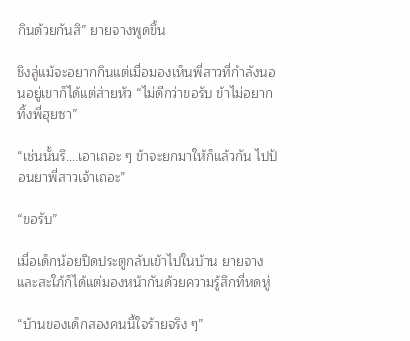กินด้วยกันสิ” ยายจางพูดขึ้น

ชิงลู่แม้จะอยากกินแต่เมื่อมองเห็นพี่สาวที่กำลังนอนอยู่เขาก็ได้แต่ส่ายหัว “ไม่ดีกว่าขอรับ ข้าไม่อยากทิ้งพี่ฮุยซา”

“เช่นนั้นรึ….เอาเถอะ ๆ ข้าจะยกมาให้ก็แล้วกัน ไปป้อนยาพี่สาวเจ้าเถอะ”

“ขอรับ”

เมื่อเด็กน้อยปิดประตูกลับเข้าไปในบ้าน ยายจางและสะใภ้ก็ได้แต่มองหน้ากันด้วยความรู้สึกที่หดหู่

“บ้านของเด็กสองคนนี้ใจร้ายจริง ๆ”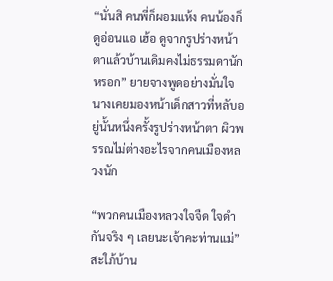“นั่นสิ คนพี่ก็ผอมแห้ง คนน้องก็ดูอ่อนแอ เฮ้อ ดูจากรูปร่างหน้าตาแล้วบ้านเดิมคงไม่ธรรมดานักหรอก” ยายจางพูดอย่างมั่นใจ นางเคยมองหน้าเด็กสาวที่หลับอยู่นั้นหนึ่งครั้งรูปร่างหน้าตา ผิวพรรณไม่ต่างอะไรจากคนเมืองหลวงนัก

“พวกคนเมืองหลวงใจจืด ใจดำกันจริง ๆ เลยนะเจ้าคะท่านแม่” สะใภ้บ้าน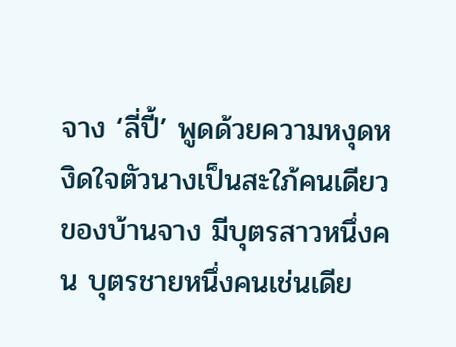จาง ‘ลี่ปี้’ พูดด้วยความหงุดหงิดใจตัวนางเป็นสะใภ้คนเดียวของบ้านจาง มีบุตรสาวหนึ่งคน บุตรชายหนึ่งคนเช่นเดีย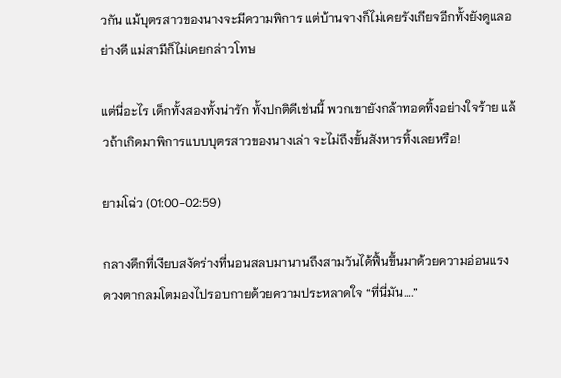วกัน แม้บุตรสาวของนางจะมีความพิการ แต่บ้านจางก็ไม่เคยรังเกียจอีกทั้งยังดูแลอย่างดี แม่สามีก็ไม่เคยกล่าวโทษ

แต่นี่อะไร เด็กทั้งสองทั้งน่ารัก ทั้งปกติดีเช่นนี้ พวกเขายังกล้าทอดทิ้งอย่างใจร้าย แล้วถ้าเกิดมาพิการแบบบุตรสาวของนางเล่า จะไม่ถึงขั้นสังหารทิ้งเลยหรือ!

ยามโฉ่ว (01:00-02:59)

กลางดึกที่เงียบสงัดร่างที่นอนสลบมานานถึงสามวันได้ฟื้นขึ้นมาด้วยความอ่อนแรง ดวงตากลมโตมองไปรอบกายด้วยความประหลาดใจ “ที่นี่มัน….”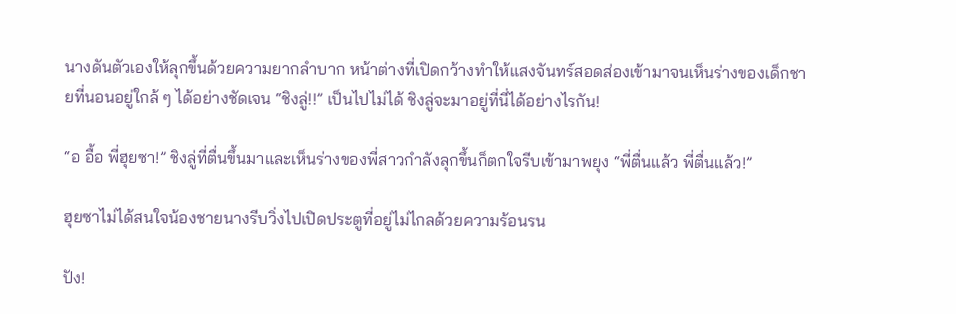นางดันตัวเองให้ลุกขึ้นด้วยความยากลำบาก หน้าต่างที่เปิดกว้างทำให้แสงจันทร์สอดส่องเข้ามาจนเห็นร่างของเด็กชายที่นอนอยู่ใกล้ ๆ ได้อย่างชัดเจน “ชิงลู่!!” เป็นไปไม่ได้ ชิงลู่จะมาอยู่ที่นี่ได้อย่างไรกัน!

“อ อื้อ พี่ฮุยซา!” ชิงลู่ที่ตื่นขึ้นมาและเห็นร่างของพี่สาวกำลังลุกขึ้นก็ตกใจรีบเข้ามาพยุง “พี่ตื่นแล้ว พี่ตื่นแล้ว!”

ฮุยซาไม่ได้สนใจน้องชายนางรีบวิ่งไปเปิดประตูที่อยู่ไม่ไกลด้วยความร้อนรน

ปัง!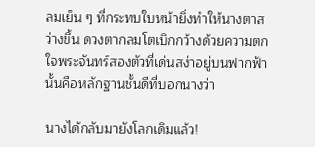ลมเย็น ๆ ที่กระทบใบหน้ายิ่งทำให้นางตาสว่างขึ้น ดวงตากลมโตเบิกกว้างด้วยความตกใจพระจันทร์สองตัวที่เด่นสง่าอยู่บนฟากฟ้านั้นคือหลักฐานชั้นดีที่บอกนางว่า

นางได้กลับมายังโลกเดิมแล้ว!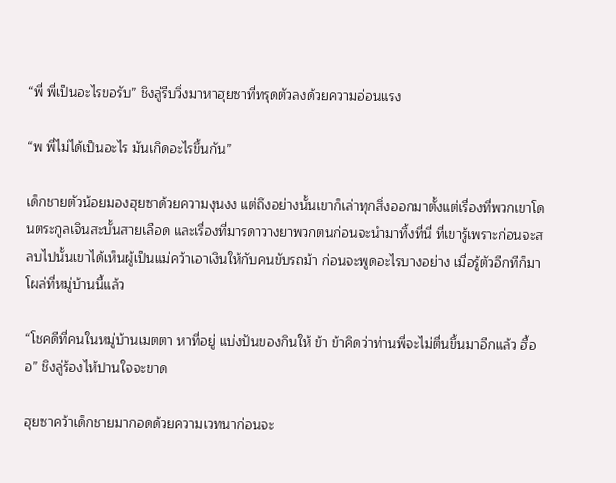“พี่ พี่เป็นอะไรขอรับ” ชิงลู่รีบวิ่งมาหาฮุยซาที่ทรุดตัวลงด้วยความอ่อนแรง

“พ พี่ไม่ได้เป็นอะไร มันเกิดอะไรขึ้นกัน”

เด็กชายตัวน้อยมองฮุยซาด้วยความงุนงง แต่ถึงอย่างนั้นเขาก็เล่าทุกสิ่งออกมาตั้งแต่เรื่องที่พวกเขาโดนตระกูลเจินสะบั้นสายเลือด และเรื่องที่มารดาวางยาพวกตนก่อนจะนำมาทิ้งที่นี่ ที่เขารู้เพราะก่อนจะสลบไปนั้นเขาได้เห็นผู้เป็นแม่คว้าเอาเงินให้กับคนขับรถม้า ก่อนจะพูดอะไรบางอย่าง เมื่อรู้ตัวอีกทีก็มาโผล่ที่หมู่บ้านนี้แล้ว

“โชคดีที่คนในหมู่บ้านเมตตา หาที่อยู่ แบ่งปันของกินให้ ข้า ข้าคิดว่าท่านพี่จะไม่ตื่นขึ้นมาอีกแล้ว ฮื้ออ” ชิงลู่ร้องไห้ปานใจจะขาด

ฮุยซาคว้าเด็กชายมากอดด้วยความเวทนาก่อนจะ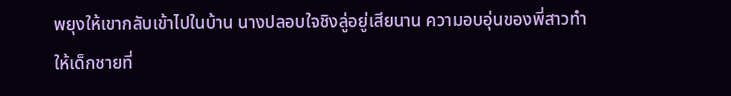พยุงให้เขากลับเข้าไปในบ้าน นางปลอบใจชิงลู่อยู่เสียนาน ความอบอุ่นของพี่สาวทำให้เด็กชายที่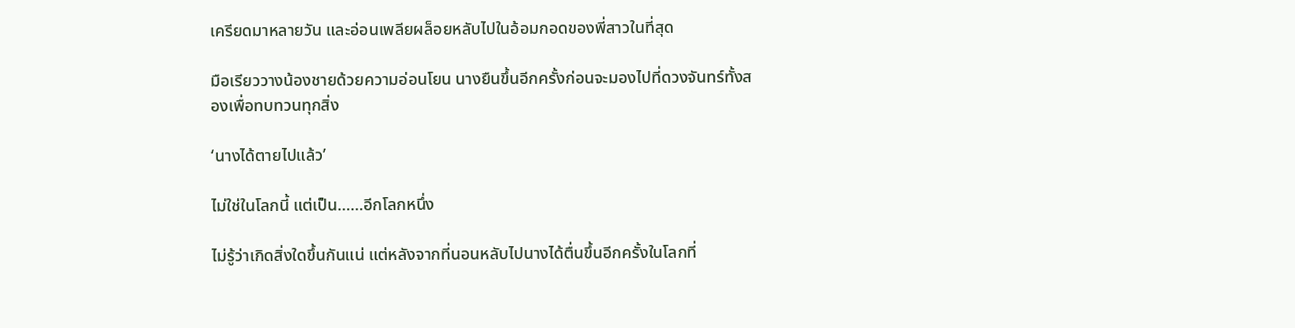เครียดมาหลายวัน และอ่อนเพลียผล็อยหลับไปในอ้อมกอดของพี่สาวในที่สุด

มือเรียววางน้องชายด้วยความอ่อนโยน นางยืนขึ้นอีกครั้งก่อนจะมองไปที่ดวงจันทร์ทั้งสองเพื่อทบทวนทุกสิ่ง

‘นางได้ตายไปแล้ว’

ไม่ใช่ในโลกนี้ แต่เป็น……อีกโลกหนึ่ง

ไม่รู้ว่าเกิดสิ่งใดขึ้นกันแน่ แต่หลังจากที่นอนหลับไปนางได้ตื่นขึ้นอีกครั้งในโลกที่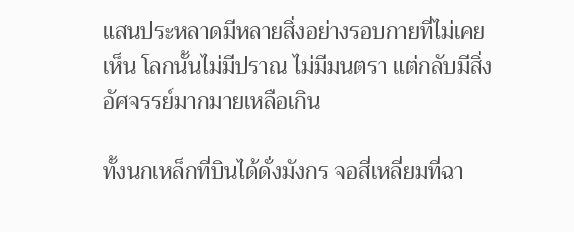แสนประหลาดมีหลายสิ่งอย่างรอบกายที่ไม่เคยเห็น โลกนั้นไม่มีปราณ ไม่มีมนตรา แต่กลับมีสิ่งอัศจรรย์มากมายเหลือเกิน

ทั้งนกเหล็กที่บินได้ดั่งมังกร จอสี่เหลี่ยมที่ฉา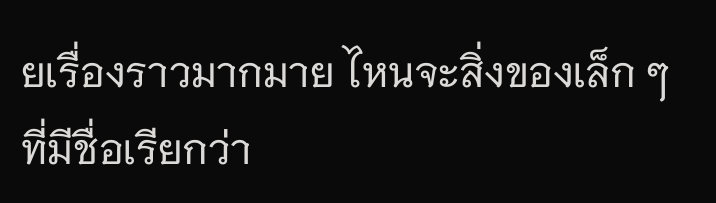ยเรื่องราวมากมาย ไหนจะสิ่งของเล็ก ๆ ที่มีชื่อเรียกว่า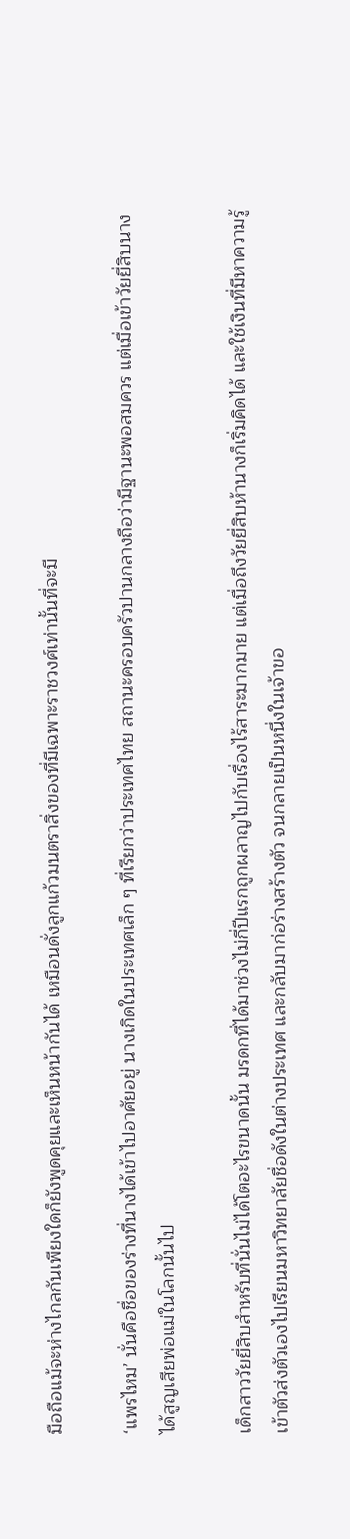มือถือแม้จะห่างไกลกันเพียงใดก็ยังพูดคุยและเห็นหน้ากันได้ เหมือนดั่งลูกแก้วมนตราสิ่งของที่มีเฉพาะราชวงศ์เท่านั้นที่จะมี

‘แพรไหม’ นั่นคือชื่อของร่างที่นางได้เข้าไปอาศัยอยู่ นางเกิดในประเทศเล็ก ๆ ที่เรียกว่าประเทศไทย สถานะครอบครัวปานกลางถือว่ามีฐานะพอสมควร แต่เมื่อเข้าวัยยี่สิบนางได้สูญเสียพ่อแม่ในโลกนั้นไป

เด็กสาววัยยี่สิบสำหรับที่นั่นไม่ได้โตอะไรขนาดนั้น มรดกที่ได้มาช่วงไม่กี่ปีแรกถูกผลาญไปกับเรื่องไร้สาระมากมาย แต่เมื่อถึงวัยยี่สิบห้านางก็เริ่มคิดได้ และใช้เงินที่มีหาความรู้เข้าตัวส่งตัวเองไปเรียนมหาวิทยาลัยชื่อดังในต่างประเทศ และกลับมาก่อร่างสร้างตัว จนกลายเป็นหนึ่งในเจ้าขอ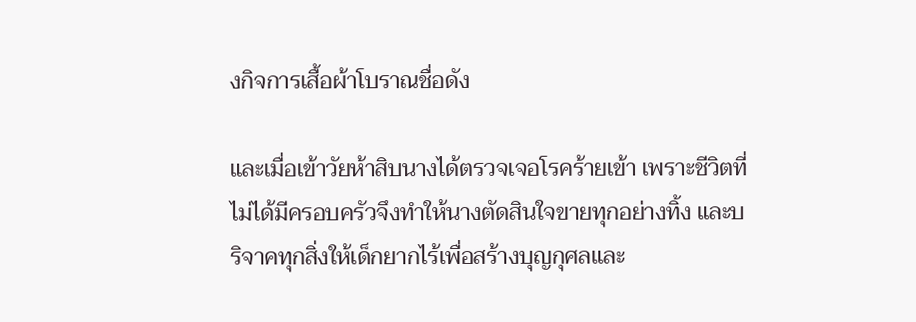งกิจการเสื้อผ้าโบราณชื่อดัง

และเมื่อเข้าวัยห้าสิบนางได้ตรวจเจอโรคร้ายเข้า เพราะชีวิตที่ไม่ได้มีครอบครัวจึงทำให้นางตัดสินใจขายทุกอย่างทิ้ง และบริจาคทุกสิ่งให้เด็กยากไร้เพื่อสร้างบุญกุศลและ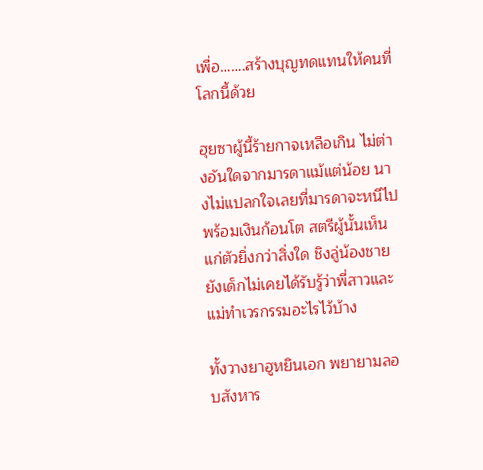เพื่อ…….สร้างบุญทดแทนให้คนที่โลกนี้ด้วย

ฮุยซาผู้นี้ร้ายกาจเหลือเกิน ไม่ต่างอันใดจากมารดาแม้แต่น้อย นางไม่แปลกใจเลยที่มารดาจะหนีไปพร้อมเงินก้อนโต สตรีผู้นั้นเห็นแก่ตัวยิ่งกว่าสิ่งใด ชิงลู่น้องชายยังเด็กไม่เคยได้รับรู้ว่าพี่สาวและแม่ทำเวรกรรมอะไรไว้บ้าง

ทั้งวางยาฮูหยินเอก พยายามลอบสังหาร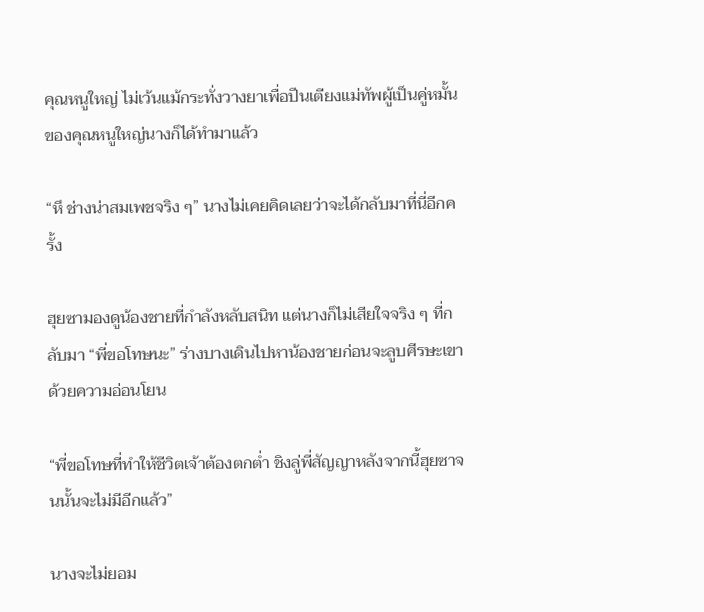คุณหนูใหญ่ ไม่เว้นแม้กระทั่งวางยาเพื่อปีนเตียงแม่ทัพผู้เป็นคู่หมั้นของคุณหนูใหญ่นางก็ได้ทำมาแล้ว

“หึ ช่างน่าสมเพชจริง ๆ” นางไม่เคยคิดเลยว่าจะได้กลับมาที่นี่อีกครั้ง

ฮุยซามองดูน้องชายที่กำลังหลับสนิท แต่นางก็ไม่เสียใจจริง ๆ ที่กลับมา “พี่ขอโทษนะ” ร่างบางเดินไปหาน้องชายก่อนจะลูบศีรษะเขาด้วยความอ่อนโยน

“พี่ขอโทษที่ทำให้ชีวิตเจ้าต้องตกต่ำ ชิงลู่พี่สัญญาหลังจากนี้ฮุยซาจนนั้นจะไม่มีอีกแล้ว”

นางจะไม่ยอม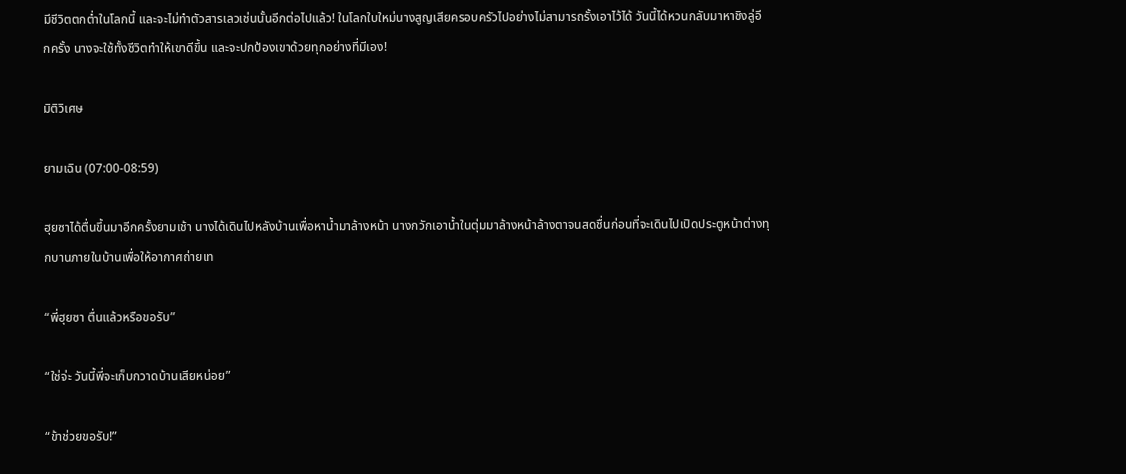มีชีวิตตกต่ำในโลกนี้ และจะไม่ทำตัวสารเลวเช่นนั้นอีกต่อไปแล้ว! ในโลกใบใหม่นางสูญเสียครอบครัวไปอย่างไม่สามารถรั้งเอาไว้ได้ วันนี้ได้หวนกลับมาหาชิงลู่อีกครั้ง นางจะใช้ทั้งชีวิตทำให้เขาดีขึ้น และจะปกป้องเขาด้วยทุกอย่างที่มีเอง!

มิติวิเศษ

ยามเฉิน (07:00-08:59)

ฮุยซาได้ตื่นขึ้นมาอีกครั้งยามเช้า นางได้เดินไปหลังบ้านเพื่อหาน้ำมาล้างหน้า นางกวักเอาน้ำในตุ่มมาล้างหน้าล้างตาจนสดชื่นก่อนที่จะเดินไปเปิดประตูหน้าต่างทุกบานภายในบ้านเพื่อให้อากาศถ่ายเท

“พี่ฮุยซา ตื่นแล้วหรือขอรับ”

“ใช่จ่ะ วันนี้พี่จะเก็บกวาดบ้านเสียหน่อย”

“ข้าช่วยขอรับ!”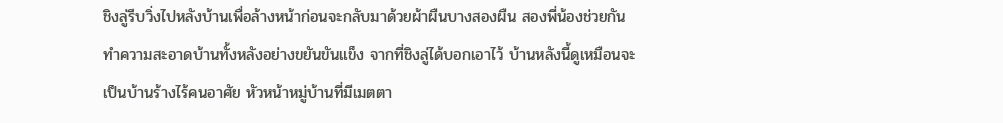ชิงลู่รีบวิ่งไปหลังบ้านเพื่อล้างหน้าก่อนจะกลับมาด้วยผ้าผืนบางสองผืน สองพี่น้องช่วยกันทำความสะอาดบ้านทั้งหลังอย่างขยันขันแข็ง จากที่ชิงลู่ได้บอกเอาไว้ บ้านหลังนี้ดูเหมือนจะเป็นบ้านร้างไร้คนอาศัย หัวหน้าหมู่บ้านที่มีเมตตา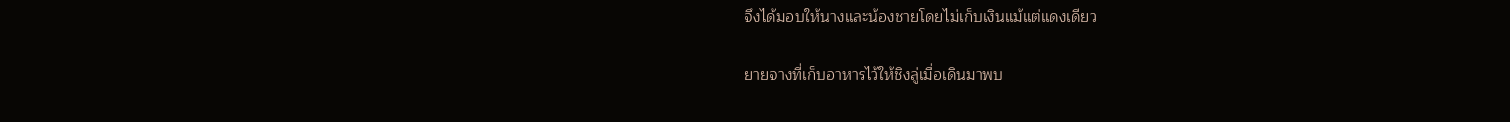จึงได้มอบให้นางและน้องชายโดยไม่เก็บเงินแม้แต่แดงเดียว

ยายจางที่เก็บอาหารไว้ให้ชิงลู่เมื่อเดินมาพบ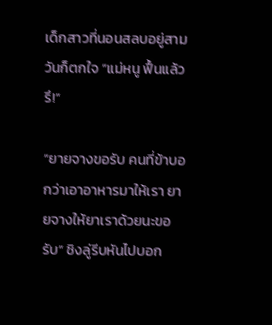เด็กสาวที่นอนสลบอยู่สามวันก็ตกใจ “แม่หนู ฟื้นแล้วรึ!”

“ยายจางขอรับ คนที่ข้าบอกว่าเอาอาหารมาให้เรา ยายจางให้ยาเราด้วยนะขอรับ” ชิงลู่รีบหันไปบอก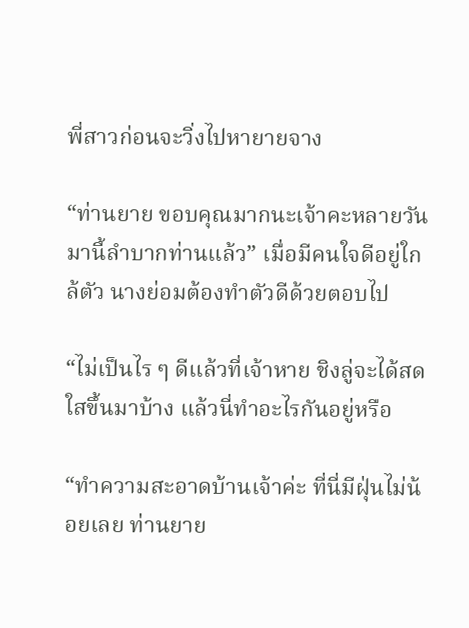พี่สาวก่อนจะวิ่งไปหายายจาง

“ท่านยาย ขอบคุณมากนะเจ้าคะหลายวันมานี้ลำบากท่านแล้ว” เมื่อมีคนใจดีอยู่ใกล้ตัว นางย่อมต้องทำตัวดีด้วยตอบไป

“ไม่เป็นไร ๆ ดีแล้วที่เจ้าหาย ชิงลู่จะได้สดใสขึ้นมาบ้าง แล้วนี่ทำอะไรกันอยู่หรือ

“ทำความสะอาดบ้านเจ้าค่ะ ที่นี่มีฝุ่นไม่น้อยเลย ท่านยาย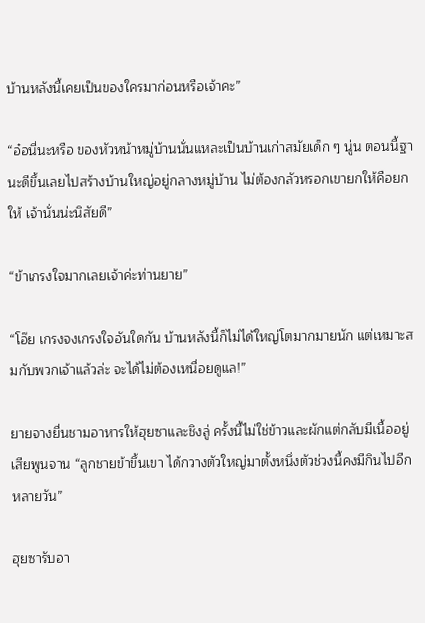บ้านหลังนี้เคยเป็นของใครมาก่อนหรือเจ้าคะ”

“อ๋อนี่นะหรือ ของหัวหน้าหมู่บ้านนั่นแหละเป็นบ้านเก่าสมัยเด็ก ๆ นู่น ตอนนี้ฐานะดีขึ้นเลยไปสร้างบ้านใหญ่อยู่กลางหมู่บ้าน ไม่ต้องกลัวหรอกเขายกให้คือยกให้ เจ้านั่นน่ะนิสัยดี”

“ข้าเกรงใจมากเลยเจ้าค่ะท่านยาย”

“โอ๊ย เกรงจงเกรงใจอันใดกัน บ้านหลังนี้ก็ไม่ได้ใหญ่โตมากมายนัก แต่เหมาะสมกับพวกเจ้าแล้วล่ะ จะได้ไม่ต้องเหนื่อยดูแล!”

ยายจางยื่นชามอาหารให้ฮุยซาและชิงลู่ ครั้งนี้ไม่ใช่ข้าวและผักแต่กลับมีเนื้ออยู่เสียพูนจาน “ลูกชายข้าขึ้นเขา ได้กวางตัวใหญ่มาตั้งหนึ่งตัวช่วงนี้คงมีกินไปอีกหลายวัน”

ฮุยซารับอา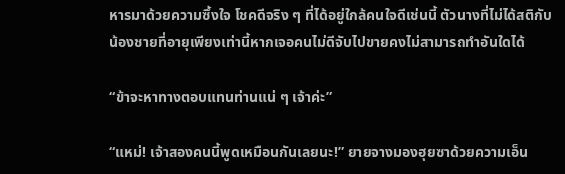หารมาด้วยความซึ้งใจ โชคดีจริง ๆ ที่ได้อยู่ใกล้คนใจดีเช่นนี้ ตัวนางที่ไม่ได้สติกับน้องชายที่อายุเพียงเท่านี้หากเจอคนไม่ดีจับไปขายคงไม่สามารถทำอันใดได้

“ข้าจะหาทางตอบแทนท่านแน่ ๆ เจ้าค่ะ”

“แหม่! เจ้าสองคนนี้พูดเหมือนกันเลยนะ!” ยายจางมองฮุยซาด้วยความเอ็น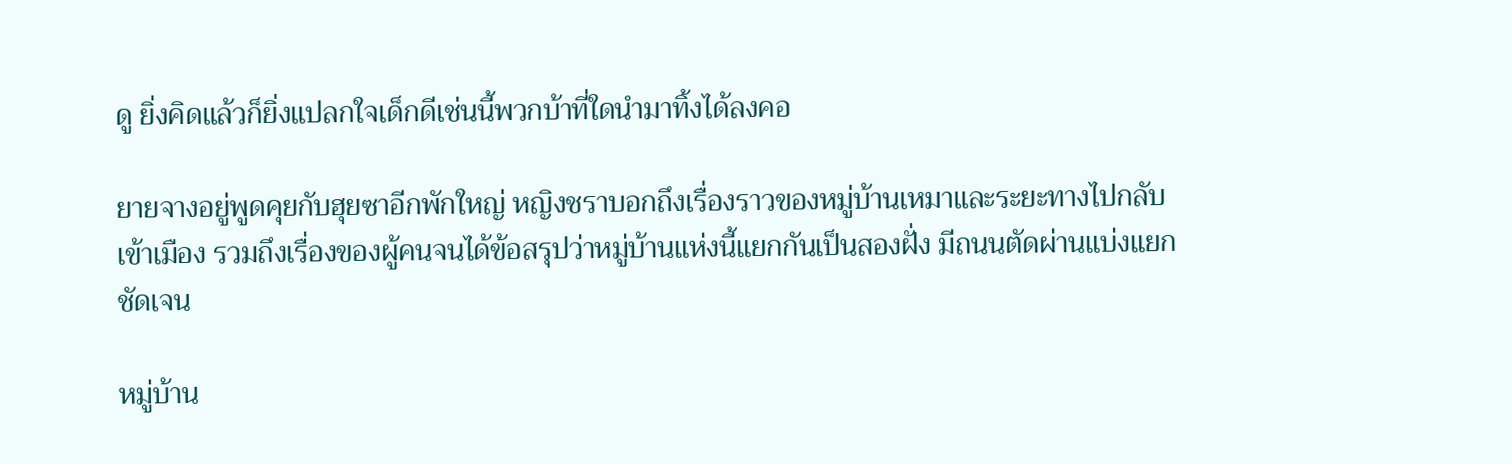ดู ยิ่งคิดแล้วก็ยิ่งแปลกใจเด็กดีเช่นนี้พวกบ้าที่ใดนำมาทิ้งได้ลงคอ

ยายจางอยู่พูดคุยกับฮุยซาอีกพักใหญ่ หญิงชราบอกถึงเรื่องราวของหมู่บ้านเหมาและระยะทางไปกลับเข้าเมือง รวมถึงเรื่องของผู้คนจนได้ข้อสรุปว่าหมู่บ้านแห่งนี้แยกกันเป็นสองฝั่ง มีถนนตัดผ่านแบ่งแยกชัดเจน

หมู่บ้าน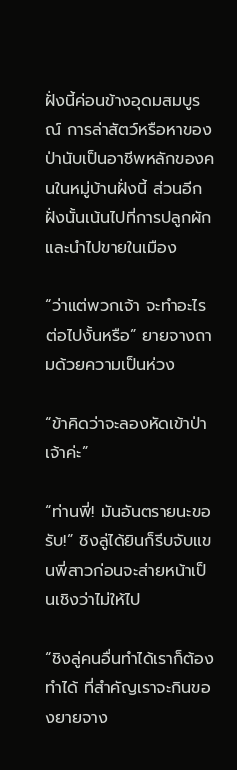ฝั่งนี้ค่อนข้างอุดมสมบูรณ์ การล่าสัตว์หรือหาของป่านับเป็นอาชีพหลักของคนในหมู่บ้านฝั่งนี้ ส่วนอีกฝั่งนั้นเน้นไปที่การปลูกผักและนำไปขายในเมือง

“ว่าแต่พวกเจ้า จะทำอะไรต่อไปงั้นหรือ” ยายจางถามด้วยความเป็นห่วง

“ข้าคิดว่าจะลองหัดเข้าป่าเจ้าค่ะ”

“ท่านพี่! มันอันตรายนะขอรับ!” ชิงลู่ได้ยินก็รีบจับแขนพี่สาวก่อนจะส่ายหน้าเป็นเชิงว่าไม่ให้ไป

“ชิงลู่คนอื่นทำได้เราก็ต้องทำได้ ที่สำคัญเราจะกินของยายจาง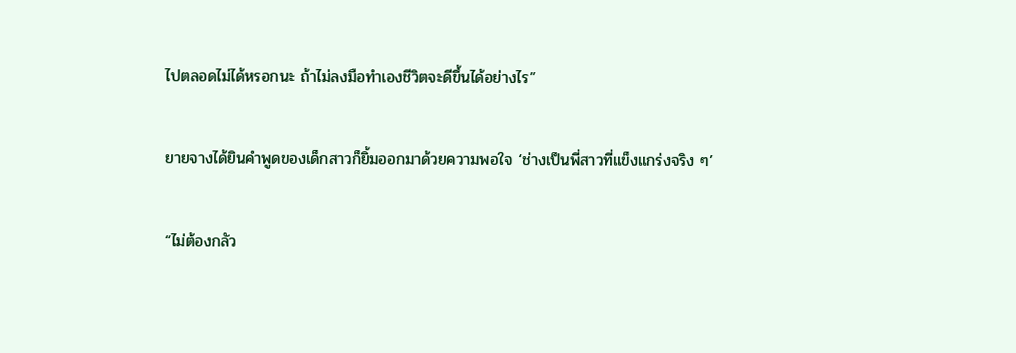ไปตลอดไม่ได้หรอกนะ ถ้าไม่ลงมือทำเองชีวิตจะดีขึ้นได้อย่างไร”

ยายจางได้ยินคำพูดของเด็กสาวก็ยิ้มออกมาด้วยความพอใจ ‘ช่างเป็นพี่สาวที่แข็งแกร่งจริง ๆ’

“ไม่ต้องกลัว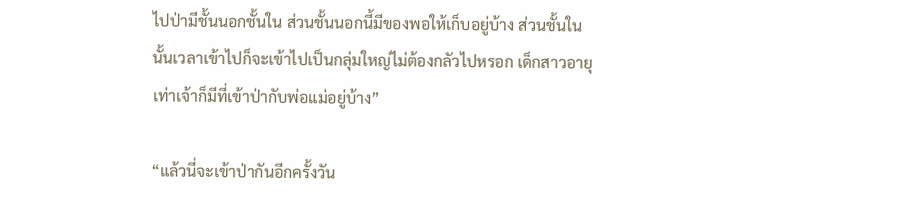ไปป่ามีชั้นนอกชั้นใน ส่วนชั้นนอกนี้มีของพอให้เก็บอยู่บ้าง ส่วนชั้นในนั้นเวลาเข้าไปก็จะเข้าไปเป็นกลุ่มใหญ่ไม่ต้องกลัวไปหรอก เด็กสาวอายุเท่าเจ้าก็มีที่เข้าป่ากับพ่อแม่อยู่บ้าง”

“แล้วนี่จะเข้าป่ากันอีกครั้งวัน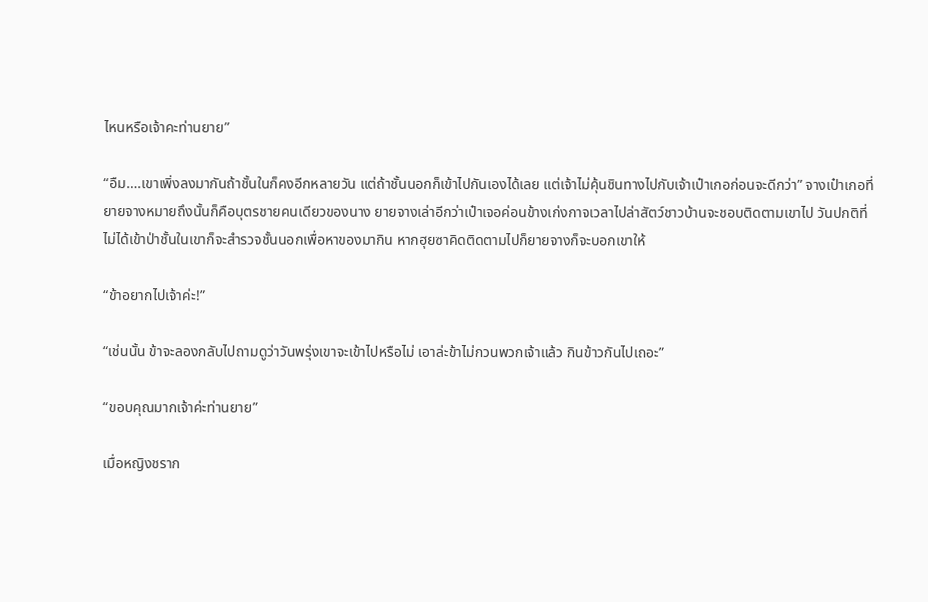ไหนหรือเจ้าคะท่านยาย”

“อืม….เขาเพิ่งลงมากันถ้าชั้นในก็คงอีกหลายวัน แต่ถ้าชั้นนอกก็เข้าไปกันเองได้เลย แต่เจ้าไม่คุ้นชินทางไปกับเจ้าเป๋าเกอก่อนจะดีกว่า” จางเป๋าเกอที่ยายจางหมายถึงนั้นก็คือบุตรชายคนเดียวของนาง ยายจางเล่าอีกว่าเป๋าเจอค่อนข้างเก่งกาจเวลาไปล่าสัตว์ชาวบ้านจะชอบติดตามเขาไป วันปกติที่ไม่ได้เข้าป่าชั้นในเขาก็จะสำรวจชั้นนอกเพื่อหาของมากิน หากฮุยซาคิดติดตามไปก็ยายจางก็จะบอกเขาให้

“ข้าอยากไปเจ้าค่ะ!”

“เช่นนั้น ข้าจะลองกลับไปถามดูว่าวันพรุ่งเขาจะเข้าไปหรือไม่ เอาล่ะข้าไม่กวนพวกเจ้าแล้ว กินข้าวกันไปเถอะ”

“ขอบคุณมากเจ้าค่ะท่านยาย”

เมื่อหญิงชราก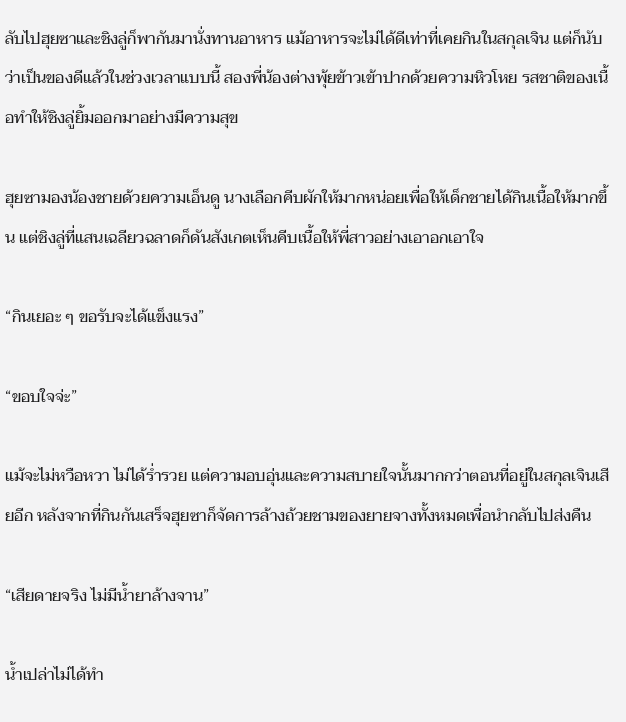ลับไปฮุยซาและชิงลู่ก็พากันมานั่งทานอาหาร แม้อาหารจะไม่ได้ดีเท่าที่เคยกินในสกุลเจิน แต่ก็นับว่าเป็นของดีแล้วในช่วงเวลาแบบนี้ สองพี่น้องต่างพุ้ยข้าวเข้าปากด้วยความหิวโหย รสชาติของเนื้อทำให้ชิงลู่ยิ้มออกมาอย่างมีความสุข

ฮุยซามองน้องชายด้วยความเอ็นดู นางเลือกคีบผักให้มากหน่อยเพื่อให้เด็กชายได้กินเนื้อให้มากขึ้น แต่ชิงลู่ที่แสนเฉลียวฉลาดก็ดันสังเกตเห็นคีบเนื้อให้พี่สาวอย่างเอาอกเอาใจ

“กินเยอะ ๆ ขอรับจะได้แข็งแรง”

“ขอบใจจ่ะ”

แม้จะไม่หวือหวา ไม่ได้ร่ำรวย แต่ความอบอุ่นและความสบายใจนั้นมากกว่าตอนที่อยู่ในสกุลเจินเสียอีก หลังจากที่กินกันเสร็จฮุยซาก็จัดการล้างถ้วยชามของยายจางทั้งหมดเพื่อนำกลับไปส่งคืน

“เสียดายจริง ไม่มีน้ำยาล้างจาน”

น้ำเปล่าไม่ได้ทำ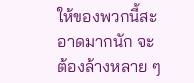ให้ของพวกนี้สะอาดมากนัก จะต้องล้างหลาย ๆ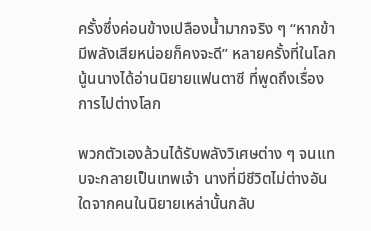ครั้งซึ่งค่อนข้างเปลืองน้ำมากจริง ๆ “หากข้ามีพลังเสียหน่อยก็คงจะดี” หลายครั้งที่ในโลกนู้นนางได้อ่านนิยายแฟนตาซี ที่พูดถึงเรื่องการไปต่างโลก

พวกตัวเองล้วนได้รับพลังวิเศษต่าง ๆ จนแทบจะกลายเป็นเทพเจ้า นางที่มีชีวิตไม่ต่างอันใดจากคนในนิยายเหล่านั้นกลับ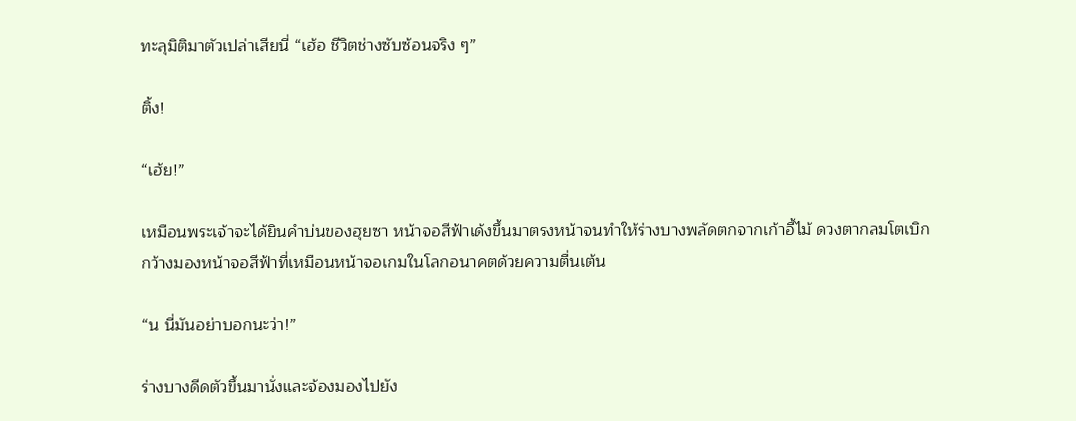ทะลุมิติมาตัวเปล่าเสียนี่ “เฮ้อ ชีวิตช่างซับซ้อนจริง ๆ”

ติ้ง!

“เฮ้ย!”

เหมือนพระเจ้าจะได้ยินคำบ่นของฮุยซา หน้าจอสีฟ้าเด้งขึ้นมาตรงหน้าจนทำให้ร่างบางพลัดตกจากเก้าอี้ไม้ ดวงตากลมโตเบิกกว้างมองหน้าจอสีฟ้าที่เหมือนหน้าจอเกมในโลกอนาคตด้วยความตื่นเต้น

“น นี่มันอย่าบอกนะว่า!”

ร่างบางดีดตัวขึ้นมานั่งและจ้องมองไปยัง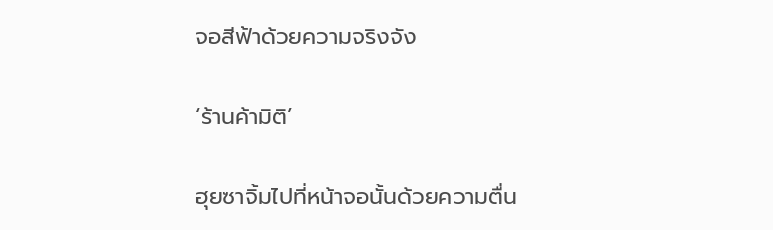จอสีฟ้าด้วยความจริงจัง

‘ร้านค้ามิติ’

ฮุยซาจิ้มไปที่หน้าจอนั้นด้วยความตื่น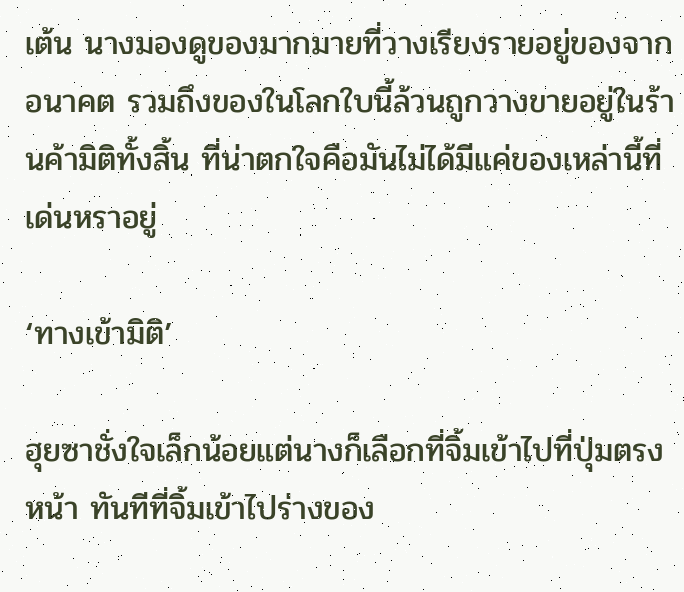เต้น นางมองดูของมากมายที่วางเรียงรายอยู่ของจากอนาคต รวมถึงของในโลกใบนี้ล้วนถูกวางขายอยู่ในร้านค้ามิติทั้งสิ้น ที่น่าตกใจคือมันไม่ได้มีแค่ของเหล่านี้ที่เด่นหราอยู่

‘ทางเข้ามิติ’

ฮุยซาชั่งใจเล็กน้อยแต่นางก็เลือกที่จิ้มเข้าไปที่ปุ่มตรงหน้า ทันทีที่จิ้มเข้าไปร่างของ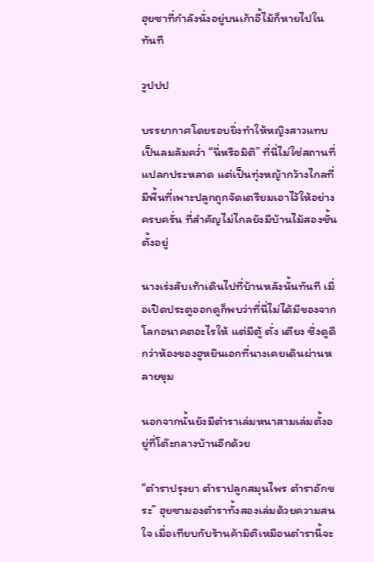ฮุยซาที่กำลังนั่งอยู่บนเก้าอี้ไม้ก็หายไปในทันที

วูปปป

บรรยากาศโดยรอบยิ่งทำให้หญิงสาวแทบเป็นลมล้มคว่ำ “นี่หรือมิติ” ที่นี่ไม่ใช่สถานที่แปลกประหลาด แต่เป็นทุ่งหญ้ากว้างไกลที่มีพื้นที่เพาะปลูกถูกจัดเตรียมเอาไว้ให้อย่างครบครั่น ที่สำคัญไม่ไกลยังมีบ้านไม้สองชั้นตั้งอยู่

นางเร่งสับเท้าเดินไปที่บ้านหลังนั้นทันที เมื่อเปิดประตูออกดูก็พบว่าที่นี่ไม่ได้มีของจากโลกอนาคตอะไรให้ แต่มีตู้ ตั่ง เตียง ซึ่งดูดีกว่าห้องของฮูหยินเอกที่นางเคยเดินผ่านหลายขุม

นอกจากนั้นยังมีตำราเล่มหนาสามเล่มตั้งอยู่ที่โต๊ะกลางบ้านอีกด้วย

“ตำราปรุงยา ตำราปลูกสมุนไพร ตำราอักขระ” ฮุยซามองตำราทั้งสองเล่มด้วยความสนใจ เมื่อเทียบกับร้านค้ามิติเหมือนตำรานี้จะ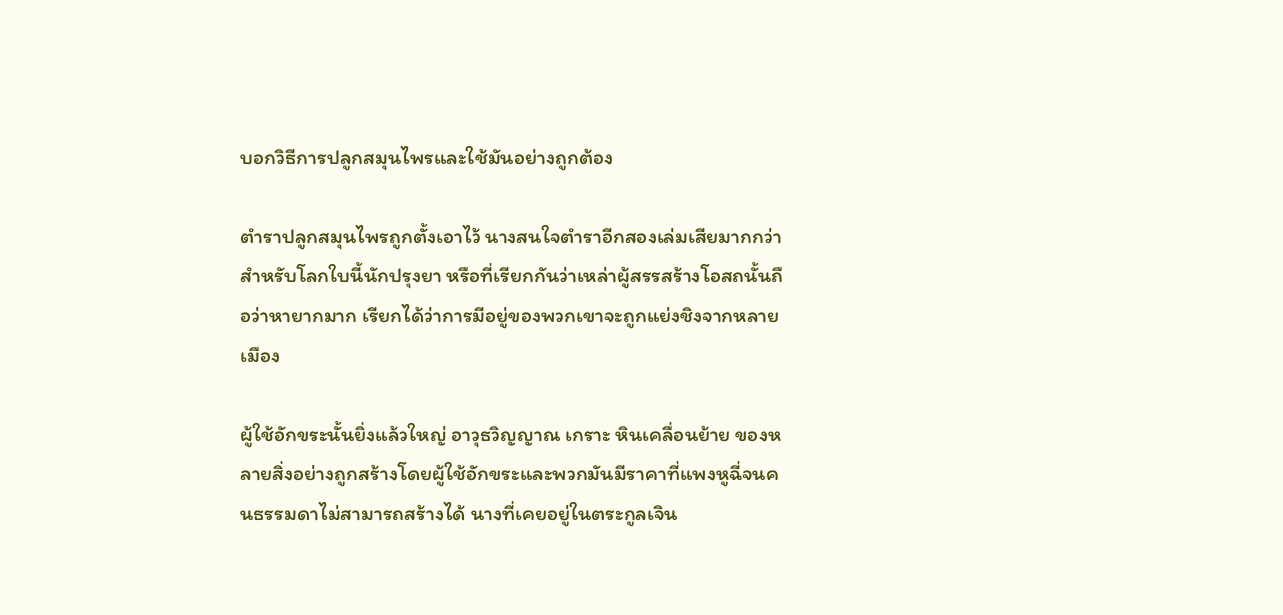บอกวิธีการปลูกสมุนไพรและใช้มันอย่างถูกต้อง

ตำราปลูกสมุนไพรถูกตั้งเอาไว้ นางสนใจตำราอีกสองเล่มเสียมากกว่าสำหรับโลกใบนี้นักปรุงยา หรือที่เรียกกันว่าเหล่าผู้สรรสร้างโอสถนั้นถือว่าหายากมาก เรียกได้ว่าการมีอยู่ของพวกเขาจะถูกแย่งชิงจากหลายเมือง

ผู้ใช้อักขระนั้นยิ่งแล้วใหญ่ อาวุธวิญญาณ เกราะ หินเคลื่อนย้าย ของหลายสิ่งอย่างถูกสร้างโดยผู้ใช้อักขระและพวกมันมีราคาที่แพงหูฉี่จนคนธรรมดาไม่สามารถสร้างได้ นางที่เคยอยู่ในตระกูลเจิน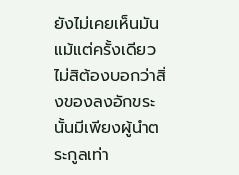ยังไม่เคยเห็นมันแม้แต่ครั้งเดียว ไม่สิต้องบอกว่าสิ่งของลงอักขระนั้นมีเพียงผู้นำตระกูลเท่า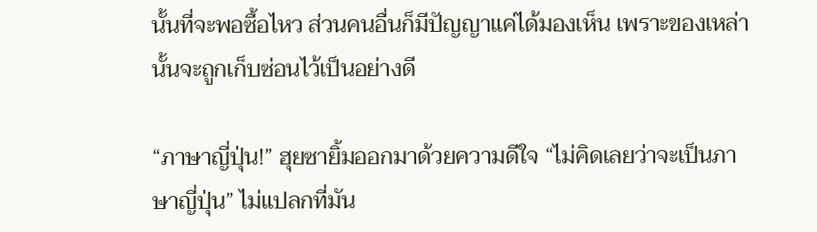นั้นที่จะพอซื้อไหว ส่วนคนอื่นก็มีปัญญาแค่ได้มองเห็น เพราะของเหล่านั้นจะถูกเก็บซ่อนไว้เป็นอย่างดี

“ภาษาญี่ปุ่น!” ฮุยซายิ้มออกมาด้วยความดีใจ “ไม่คิดเลยว่าจะเป็นภาษาญี่ปุ่น” ไม่แปลกที่มัน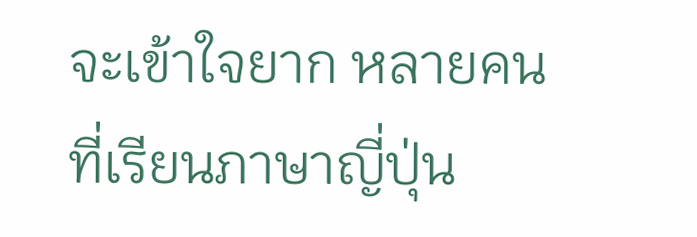จะเข้าใจยาก หลายคนที่เรียนภาษาญี่ปุ่น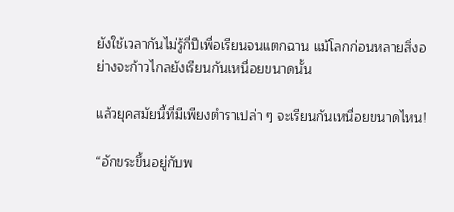ยังใช้เวลากันไม่รู้กี่ปีเพื่อเรียนจนแตกฉาน แม้โลกก่อนหลายสิ่งอย่างจะก้าวไกลยังเรียนกันเหนื่อยขนาดนั้น

แล้วยุคสมัยนี้ที่มีเพียงตำราเปล่า ๆ จะเรียนกันเหนื่อยขนาดไหน!

“อักขระขึ้นอยู่กับพ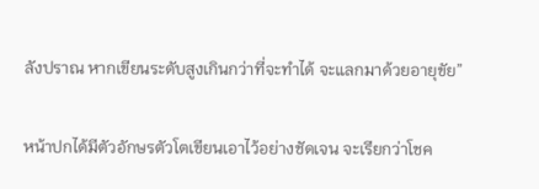ลังปราณ หากเขียนระดับสูงเกินกว่าที่จะทำได้ จะแลกมาด้วยอายุขัย”

หน้าปกได้มีตัวอักษรตัวโตเขียนเอาไว้อย่างชัดเจน จะเรียกว่าโชค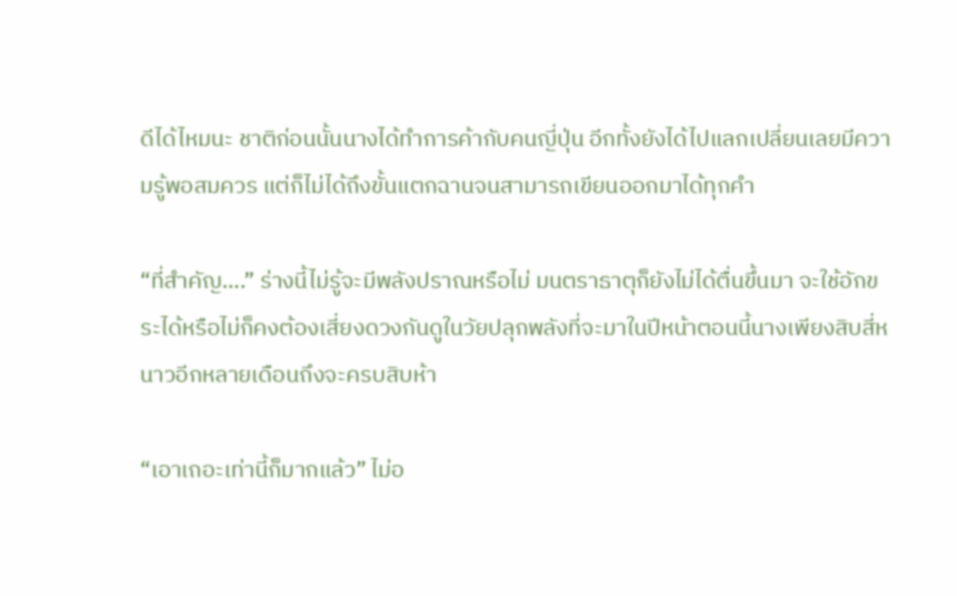ดีได้ไหมนะ ชาติก่อนนั้นนางได้ทำการค้ากับคนญี่ปุ่น อีกทั้งยังได้ไปแลกเปลี่ยนเลยมีความรู้พอสมควร แต่ก็ไม่ได้ถึงขั้นแตกฉานจนสามารถเขียนออกมาได้ทุกคำ

“ที่สำคัญ….” ร่างนี้ไม่รู้จะมีพลังปราณหรือไม่ มนตราธาตุก็ยังไม่ได้ตื่นขึ้นมา จะใช้อักขระได้หรือไม่ก็คงต้องเสี่ยงดวงกันดูในวัยปลุกพลังที่จะมาในปีหน้าตอนนี้นางเพียงสิบสี่หนาวอีกหลายเดือนถึงจะครบสิบห้า

“เอาเถอะเท่านี้ก็มากแล้ว” ไม่อ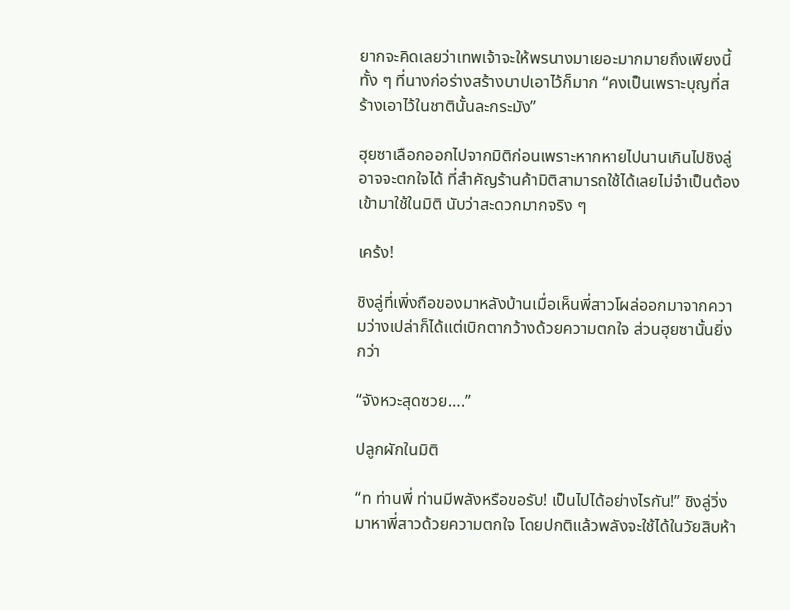ยากจะคิดเลยว่าเทพเจ้าจะให้พรนางมาเยอะมากมายถึงเพียงนี้ ทั้ง ๆ ที่นางก่อร่างสร้างบาปเอาไว้ก็มาก “คงเป็นเพราะบุญที่สร้างเอาไว้ในชาตินั้นละกระมัง”

ฮุยซาเลือกออกไปจากมิติก่อนเพราะหากหายไปนานเกินไปชิงลู่อาจจะตกใจได้ ที่สำคัญร้านค้ามิติสามารถใช้ได้เลยไม่จำเป็นต้องเข้ามาใช้ในมิติ นับว่าสะดวกมากจริง ๆ

เคร้ง!

ชิงลู่ที่เพิ่งถือของมาหลังบ้านเมื่อเห็นพี่สาวโผล่ออกมาจากความว่างเปล่าก็ได้แต่เบิกตากว้างด้วยความตกใจ ส่วนฮุยซานั้นยิ่งกว่า

“จังหวะสุดซวย….”

ปลูกผักในมิติ

“ท ท่านพี่ ท่านมีพลังหรือขอรับ! เป็นไปได้อย่างไรกัน!” ชิงลู่วิ่งมาหาพี่สาวด้วยความตกใจ โดยปกติแล้วพลังจะใช้ได้ในวัยสิบห้า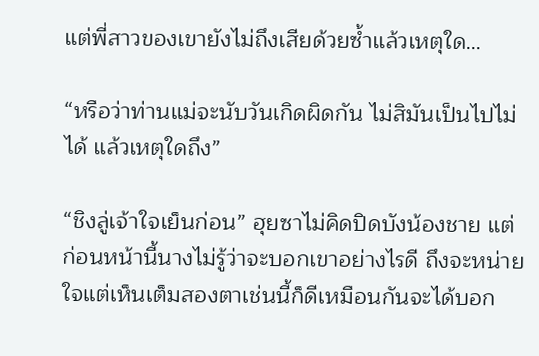แต่พี่สาวของเขายังไม่ถึงเสียด้วยซ้ำแล้วเหตุใด…

“หรือว่าท่านแม่จะนับวันเกิดผิดกัน ไม่สิมันเป็นไปไม่ได้ แล้วเหตุใดถึง”

“ชิงลู่เจ้าใจเย็นก่อน” ฮุยซาไม่คิดปิดบังน้องชาย แต่ก่อนหน้านี้นางไม่รู้ว่าจะบอกเขาอย่างไรดี ถึงจะหน่ายใจแต่เห็นเต็มสองตาเช่นนี้ก็ดีเหมือนกันจะได้บอก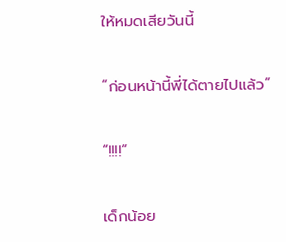ให้หมดเสียวันนี้

“ก่อนหน้านี้พี่ได้ตายไปแล้ว”

“!!!!”

เด็กน้อย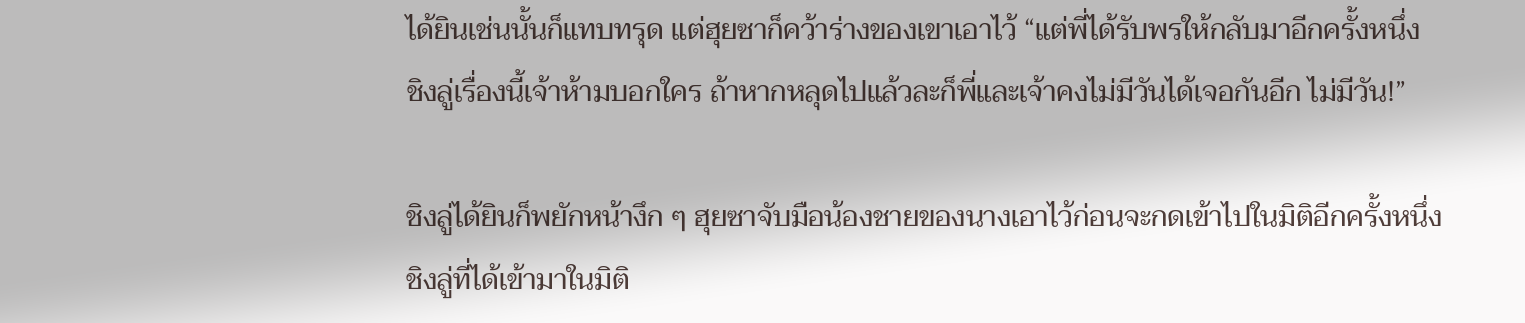ได้ยินเช่นนั้นก็แทบทรุด แต่ฮุยซาก็คว้าร่างของเขาเอาไว้ “แต่พี่ได้รับพรให้กลับมาอีกครั้งหนึ่ง ชิงลู่เรื่องนี้เจ้าห้ามบอกใคร ถ้าหากหลุดไปแล้วละก็พี่และเจ้าคงไม่มีวันได้เจอกันอีก ไม่มีวัน!”

ชิงลู่ได้ยินก็พยักหน้างึก ๆ ฮุยซาจับมือน้องชายของนางเอาไว้ก่อนจะกดเข้าไปในมิติอีกครั้งหนึ่ง ชิงลู่ที่ได้เข้ามาในมิติ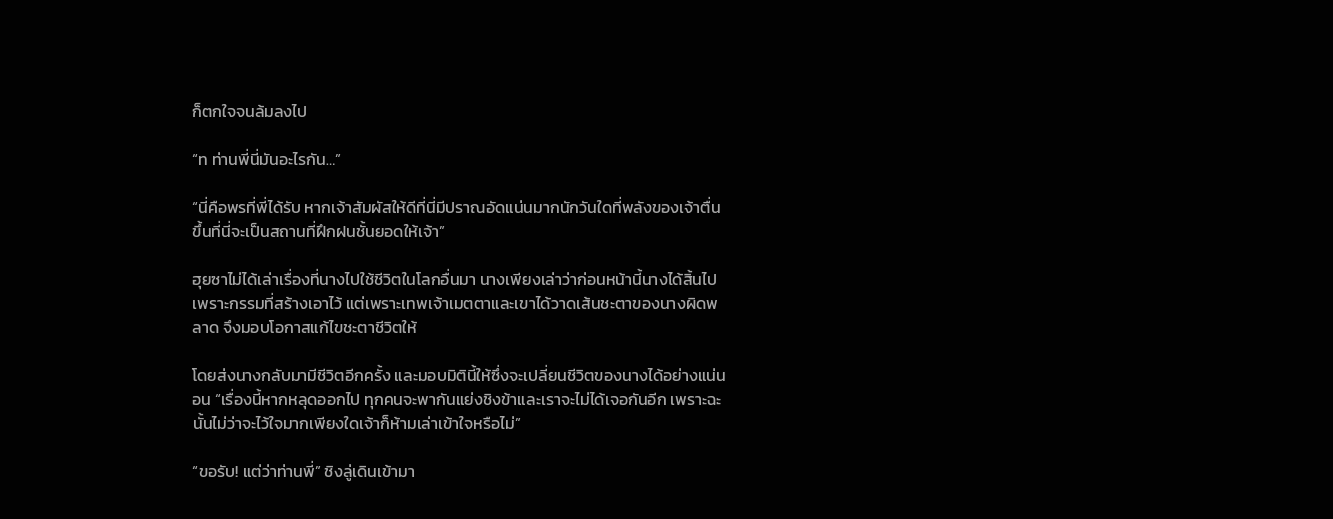ก็ตกใจจนล้มลงไป

“ท ท่านพี่นี่มันอะไรกัน…”

“นี่คือพรที่พี่ได้รับ หากเจ้าสัมผัสให้ดีที่นี่มีปราณอัดแน่นมากนักวันใดที่พลังของเจ้าตื่นขึ้นที่นี่จะเป็นสถานที่ฝึกฝนชั้นยอดให้เจ้า”

ฮุยซาไม่ได้เล่าเรื่องที่นางไปใช้ชีวิตในโลกอื่นมา นางเพียงเล่าว่าก่อนหน้านี้นางได้สิ้นไปเพราะกรรมที่สร้างเอาไว้ แต่เพราะเทพเจ้าเมตตาและเขาได้วาดเส้นชะตาของนางผิดพลาด จึงมอบโอกาสแก้ไขชะตาชีวิตให้

โดยส่งนางกลับมามีชีวิตอีกครั้ง และมอบมิตินี้ให้ซึ่งจะเปลี่ยนชีวิตของนางได้อย่างแน่นอน “เรื่องนี้หากหลุดออกไป ทุกคนจะพากันแย่งชิงข้าและเราจะไม่ได้เจอกันอีก เพราะฉะนั้นไม่ว่าจะไว้ใจมากเพียงใดเจ้าก็ห้ามเล่าเข้าใจหรือไม่”

“ขอรับ! แต่ว่าท่านพี่” ชิงลู่เดินเข้ามา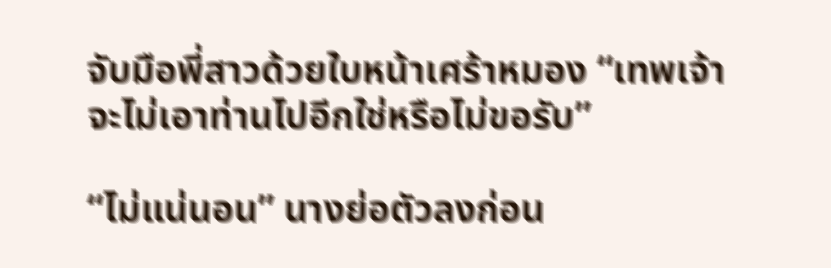จับมือพี่สาวด้วยใบหน้าเศร้าหมอง “เทพเจ้าจะไม่เอาท่านไปอีกใช่หรือไม่ขอรับ”

“ไม่แน่นอน” นางย่อตัวลงก่อน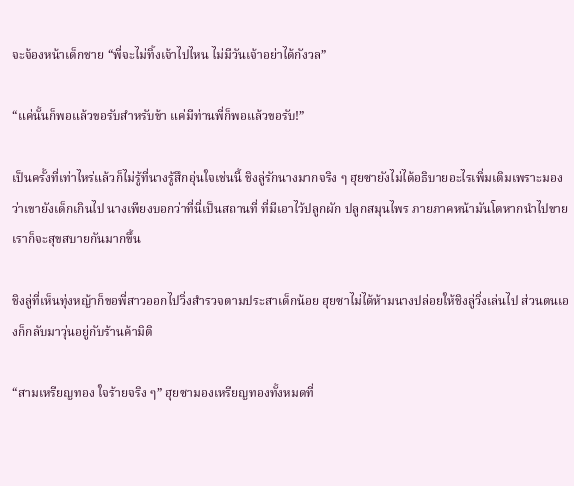จะจ้องหน้าเด็กชาย “พี่จะไม่ทิ้งเจ้าไปไหน ไม่มีวันเจ้าอย่าได้กังวล”

“แค่นั้นก็พอแล้วขอรับสำหรับข้า แค่มีท่านพี่ก็พอแล้วขอรับ!”

เป็นครั้งที่เท่าไหร่แล้วก็ไม่รู้ที่นางรู้สึกอุ่นใจเช่นนี้ ชิงลู่รักนางมากจริง ๆ ฮุยซายังไม่ได้อธิบายอะไรเพิ่มเติมเพราะมองว่าเขายังเด็กเกินไป นางเพียงบอกว่าที่นี่เป็นสถานที่ ที่มีเอาไว้ปลูกผัก ปลูกสมุนไพร ภายภาคหน้ามันโตหากนำไปขายเราก็จะสุขสบายกันมากขึ้น

ชิงลู่ที่เห็นทุ่งหญ้าก็ขอพี่สาวออกไปวิ่งสำรวจตามประสาเด็กน้อย ฮุยซาไม่ได้ห้ามนางปล่อยให้ชิงลู่วิ่งเล่นไป ส่วนตนเองก็กลับมาวุ่นอยู่กับร้านค้ามิติ

“สามเหรียญทอง ใจร้ายจริง ๆ” ฮุยซามองเหรียญทองทั้งหมดที่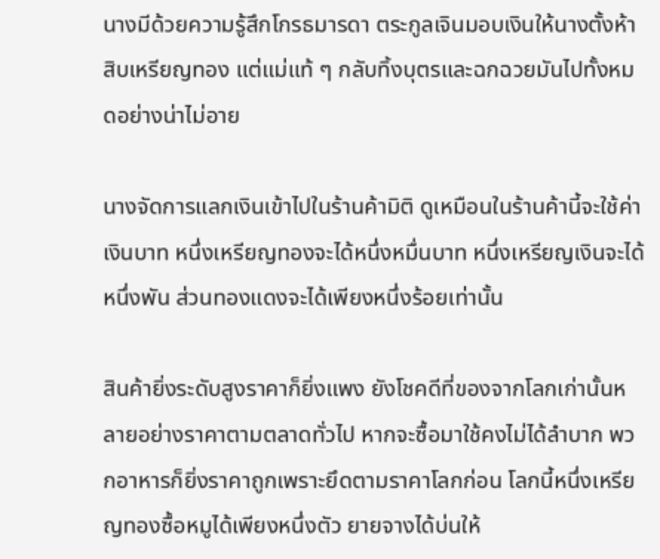นางมีด้วยความรู้สึกโกรธมารดา ตระกูลเจินมอบเงินให้นางตั้งห้าสิบเหรียญทอง แต่แม่แท้ ๆ กลับทิ้งบุตรและฉกฉวยมันไปทั้งหมดอย่างน่าไม่อาย

นางจัดการแลกเงินเข้าไปในร้านค้ามิติ ดูเหมือนในร้านค้านี้จะใช้ค่าเงินบาท หนึ่งเหรียญทองจะได้หนึ่งหมื่นบาท หนึ่งเหรียญเงินจะได้หนึ่งพัน ส่วนทองแดงจะได้เพียงหนึ่งร้อยเท่านั้น

สินค้ายิ่งระดับสูงราคาก็ยิ่งแพง ยังโชคดีที่ของจากโลกเก่านั้นหลายอย่างราคาตามตลาดทั่วไป หากจะซื้อมาใช้คงไม่ได้ลำบาก พวกอาหารก็ยิ่งราคาถูกเพราะยึดตามราคาโลกก่อน โลกนี้หนึ่งเหรียญทองซื้อหมูได้เพียงหนึ่งตัว ยายจางได้บ่นให้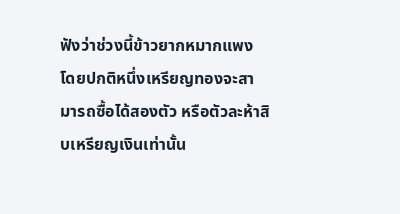ฟังว่าช่วงนี้ข้าวยากหมากแพง โดยปกติหนึ่งเหรียญทองจะสามารถซื้อได้สองตัว หรือตัวละห้าสิบเหรียญเงินเท่านั้น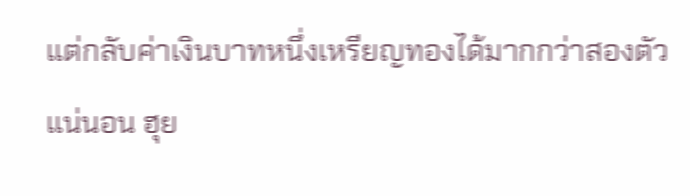แต่กลับค่าเงินบาทหนึ่งเหรียญทองได้มากกว่าสองตัวแน่นอน ฮุย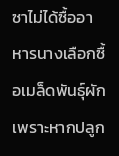ซาไม่ได้ซื้ออาหารนางเลือกซื้อเมล็ดพันธุ์ผัก เพราะหากปลูก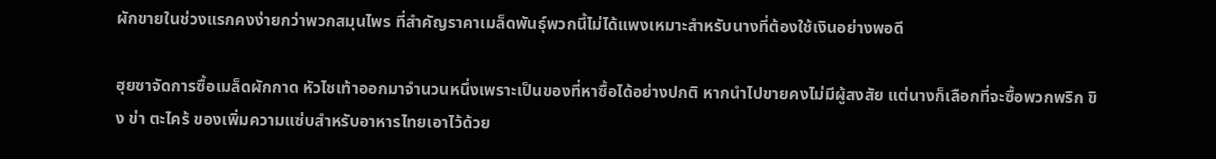ผักขายในช่วงแรกคงง่ายกว่าพวกสมุนไพร ที่สำคัญราคาเมล็ดพันธุ์พวกนี้ไม่ได้แพงเหมาะสำหรับนางที่ต้องใช้เงินอย่างพอดี

ฮุยซาจัดการซื้อเมล็ดผักกาด หัวไชเท้าออกมาจำนวนหนึ่งเพราะเป็นของที่หาซื้อได้อย่างปกติ หากนำไปขายคงไม่มีผู้สงสัย แต่นางก็เลือกที่จะซื้อพวกพริก ขิง ข่า ตะไคร้ ของเพิ่มความแซ่บสำหรับอาหารไทยเอาไว้ด้วย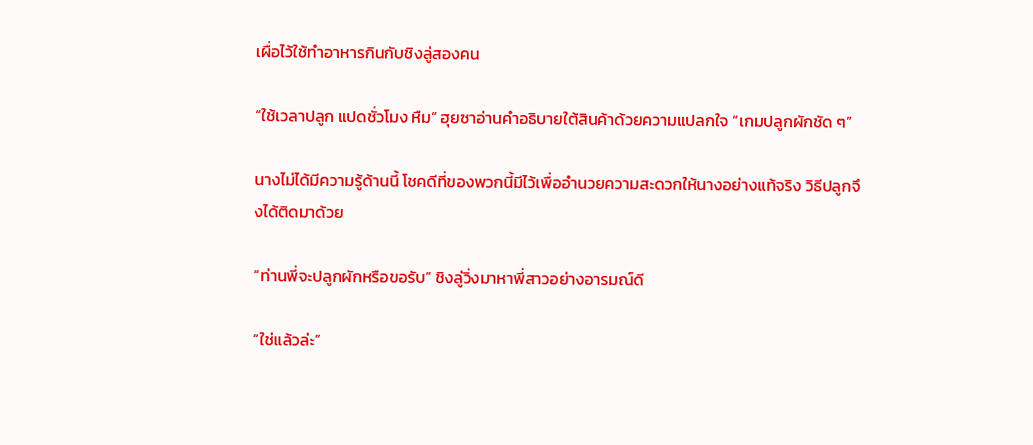เผื่อไว้ใช้ทำอาหารกินกับชิงลู่สองคน

“ใช้เวลาปลูก แปดชั่วโมง หืม” ฮุยซาอ่านคำอธิบายใต้สินค้าด้วยความแปลกใจ “เกมปลูกผักชัด ๆ”

นางไม่ได้มีความรู้ด้านนี้ โชคดีที่ของพวกนี้มีไว้เพื่ออำนวยความสะดวกให้นางอย่างแท้จริง วิธีปลูกจึงได้ติดมาด้วย

“ท่านพี่จะปลูกผักหรือขอรับ” ชิงลู่วิ่งมาหาพี่สาวอย่างอารมณ์ดี

“ใช่แล้วล่ะ”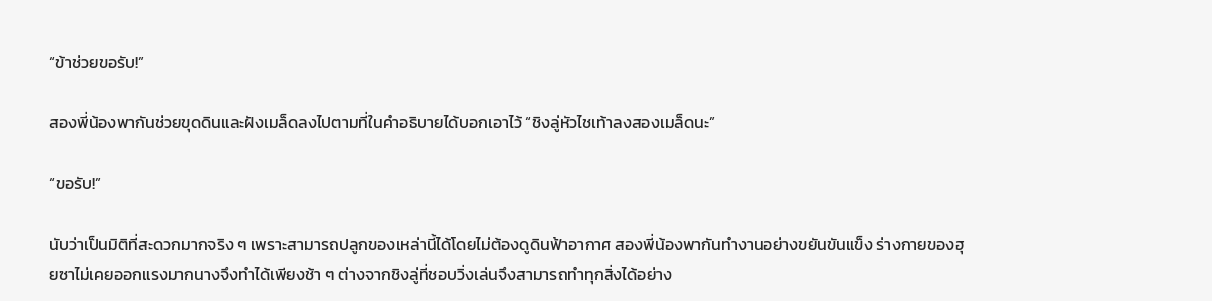“ข้าช่วยขอรับ!”

สองพี่น้องพากันช่วยขุดดินและฝังเมล็ดลงไปตามที่ในคำอธิบายได้บอกเอาไว้ “ชิงลู่หัวไชเท้าลงสองเมล็ดนะ”

“ขอรับ!”

นับว่าเป็นมิติที่สะดวกมากจริง ๆ เพราะสามารถปลูกของเหล่านี้ได้โดยไม่ต้องดูดินฟ้าอากาศ สองพี่น้องพากันทำงานอย่างขยันขันแข็ง ร่างกายของฮุยซาไม่เคยออกแรงมากนางจึงทำได้เพียงช้า ๆ ต่างจากชิงลู่ที่ชอบวิ่งเล่นจึงสามารถทำทุกสิ่งได้อย่าง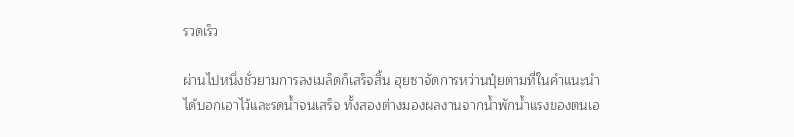รวดเร็ว

ผ่านไปหนึ่งชั่วยามการลงเมล็ดก็เสร็จสิ้น ฮุยซาจัดการหว่านปุ๋ยตามที่ในคำแนะนำได้บอกเอาไว้และรดน้ำจนเสร็จ ทั้งสองต่างมองผลงานจากน้ำพักน้ำแรงของตนเอ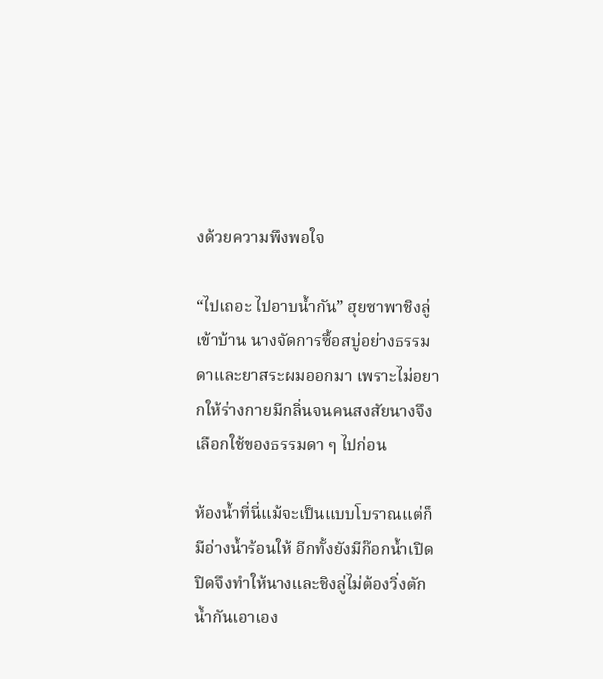งด้วยความพึงพอใจ

“ไปเถอะ ไปอาบน้ำกัน” ฮุยซาพาชิงลู่เข้าบ้าน นางจัดการซื้อสบู่อย่างธรรมดาและยาสระผมออกมา เพราะไม่อยากให้ร่างกายมีกลิ่นจนคนสงสัยนางจึงเลือกใช้ของธรรมดา ๆ ไปก่อน

ห้องน้ำที่นี่แม้จะเป็นแบบโบราณแต่ก็มีอ่างน้ำร้อนให้ อีกทั้งยังมีก๊อกน้ำเปิดปิดจึงทำให้นางและชิงลู่ไม่ต้องวิ่งตักน้ำกันเอาเอง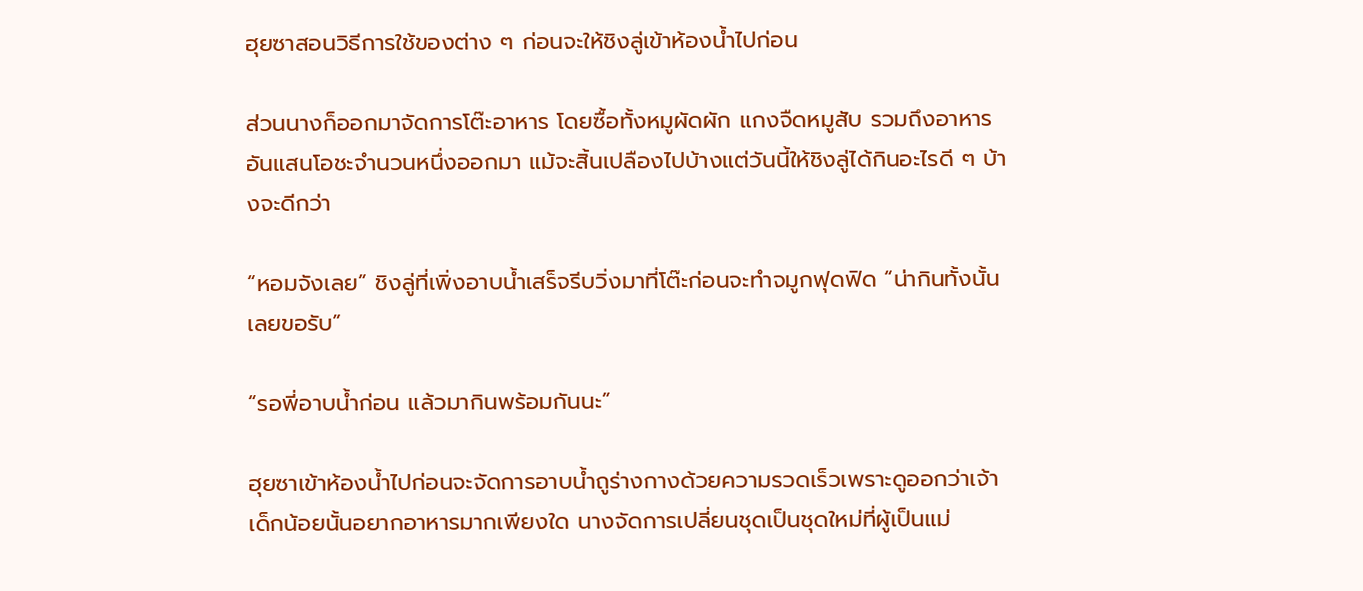ฮุยซาสอนวิธีการใช้ของต่าง ๆ ก่อนจะให้ชิงลู่เข้าห้องน้ำไปก่อน

ส่วนนางก็ออกมาจัดการโต๊ะอาหาร โดยซื้อทั้งหมูผัดผัก แกงจืดหมูสับ รวมถึงอาหารอันแสนโอชะจำนวนหนึ่งออกมา แม้จะสิ้นเปลืองไปบ้างแต่วันนี้ให้ชิงลู่ได้กินอะไรดี ๆ บ้างจะดีกว่า

“หอมจังเลย” ชิงลู่ที่เพิ่งอาบน้ำเสร็จรีบวิ่งมาที่โต๊ะก่อนจะทำจมูกฟุดฟิด “น่ากินทั้งนั้นเลยขอรับ”

“รอพี่อาบน้ำก่อน แล้วมากินพร้อมกันนะ”

ฮุยซาเข้าห้องน้ำไปก่อนจะจัดการอาบน้ำถูร่างกางด้วยความรวดเร็วเพราะดูออกว่าเจ้าเด็กน้อยนั้นอยากอาหารมากเพียงใด นางจัดการเปลี่ยนชุดเป็นชุดใหม่ที่ผู้เป็นแม่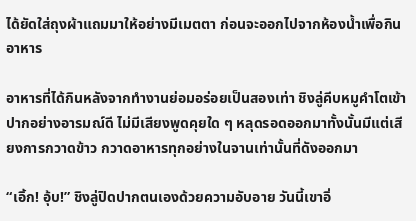ได้ยัดใส่ถุงผ้าแถมมาให้อย่างมีเมตตา ก่อนจะออกไปจากห้องน้ำเพื่อกินอาหาร

อาหารที่ได้กินหลังจากทำงานย่อมอร่อยเป็นสองเท่า ชิงลู่คีบหมูคำโตเข้าปากอย่างอารมณ์ดี ไม่มีเสียงพูดคุยใด ๆ หลุดรอดออกมาทั้งนั้นมีแต่เสียงการกวาดข้าว กวาดอาหารทุกอย่างในจานเท่านั้นที่ดังออกมา

“เอิ้ก! อุ้บ!” ชิงลู่ปิดปากตนเองด้วยความอับอาย วันนี้เขาอิ่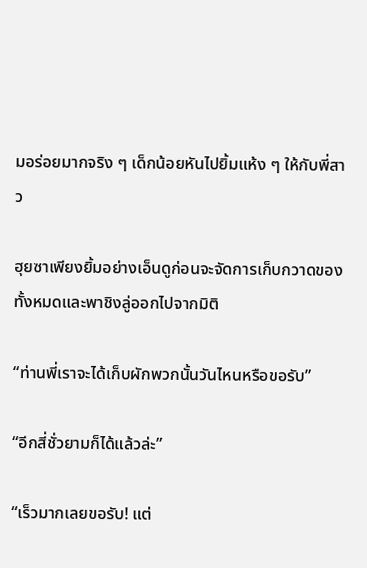มอร่อยมากจริง ๆ เด็กน้อยหันไปยิ้มแห้ง ๆ ให้กับพี่สาว

ฮุยซาเพียงยิ้มอย่างเอ็นดูก่อนจะจัดการเก็บกวาดของทั้งหมดและพาชิงลู่ออกไปจากมิติ

“ท่านพี่เราจะได้เก็บผักพวกนั้นวันไหนหรือขอรับ”

“อีกสี่ชั่วยามก็ได้แล้วล่ะ”

“เร็วมากเลยขอรับ! แต่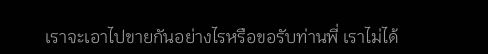เราจะเอาไปขายกันอย่างไรหรือขอรับท่านพี่ เราไม่ได้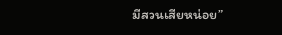มีสวนเสียหน่อย”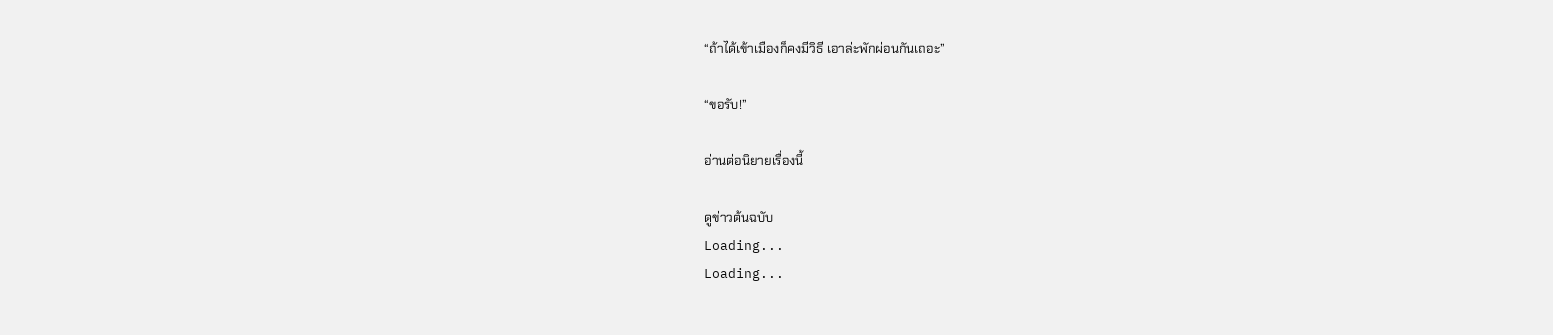“ถ้าได้เข้าเมืองก็คงมีวิธี เอาล่ะพักผ่อนกันเถอะ”

“ขอรับ!”

อ่านต่อนิยายเรื่องนี้

ดูข่าวต้นฉบับ
Loading...
Loading...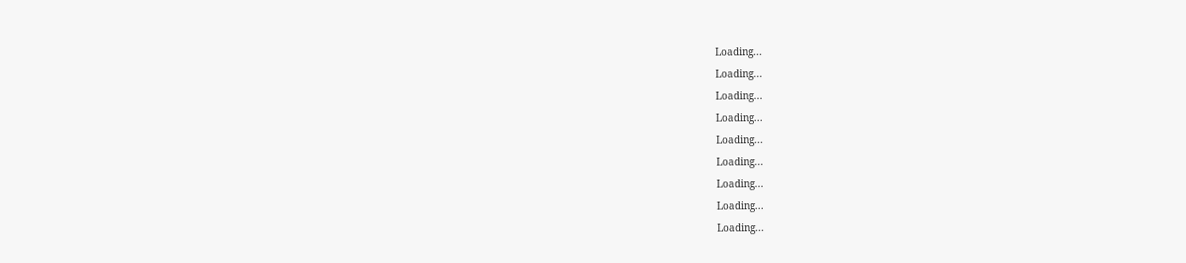Loading...
Loading...
Loading...
Loading...
Loading...
Loading...
Loading...
Loading...
Loading...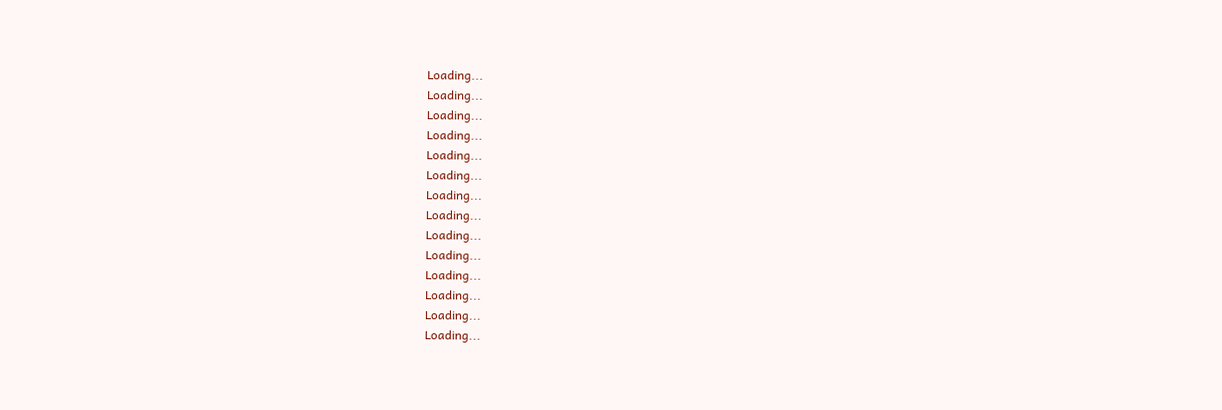Loading...
Loading...
Loading...
Loading...
Loading...
Loading...
Loading...
Loading...
Loading...
Loading...
Loading...
Loading...
Loading...
Loading...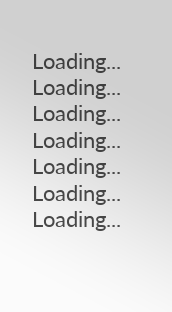Loading...
Loading...
Loading...
Loading...
Loading...
Loading...
Loading...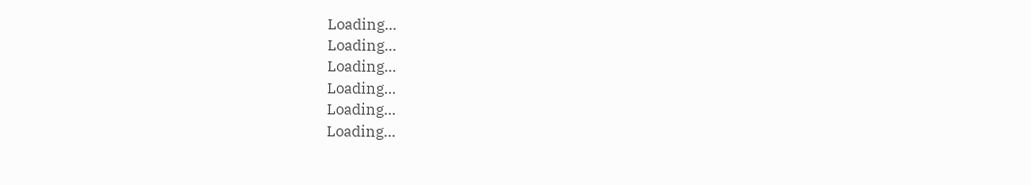Loading...
Loading...
Loading...
Loading...
Loading...
Loading...